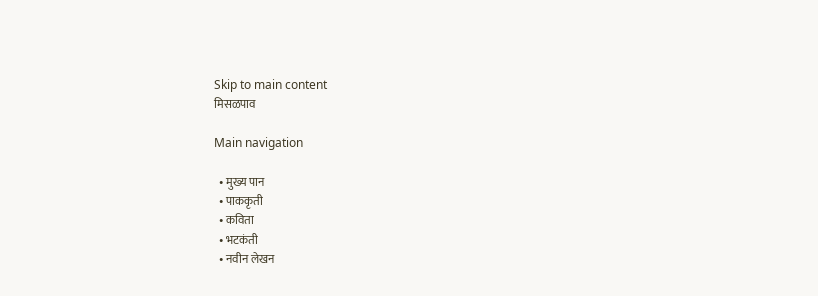Skip to main content
मिसळपाव

Main navigation

  • मुख्य पान
  • पाककृती
  • कविता
  • भटकंती
  • नवीन लेखन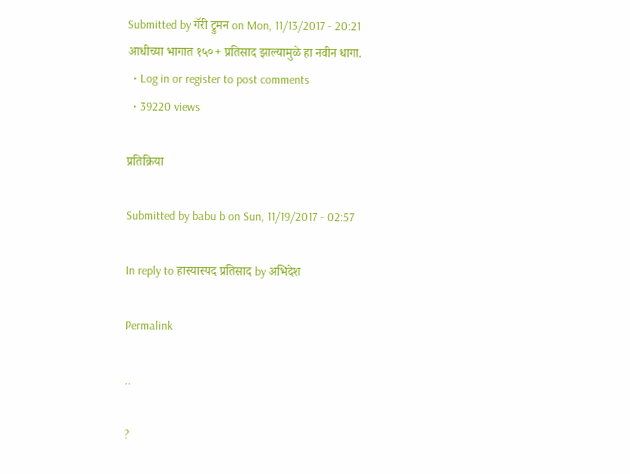Submitted by गॅरी ट्रुमन on Mon, 11/13/2017 - 20:21
आधीच्या भागात १५०+ प्रतिसाद झाल्यामुळे हा नवीन धागा.
  • Log in or register to post comments
  • 39220 views

प्रतिक्रिया

Submitted by babu b on Sun, 11/19/2017 - 02:57

In reply to हास्यास्पद प्रतिसाद by अभिदेश

Permalink

..

?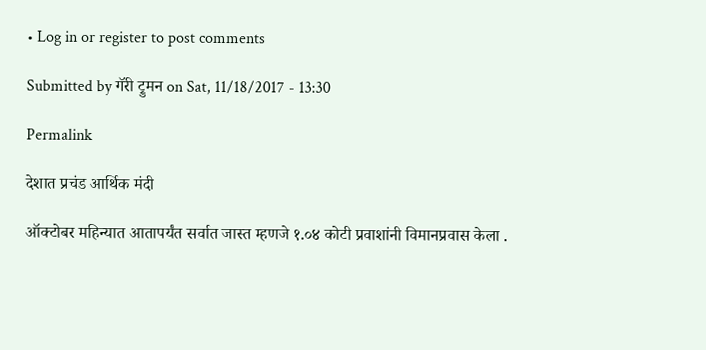• Log in or register to post comments

Submitted by गॅरी ट्रुमन on Sat, 11/18/2017 - 13:30

Permalink

देशात प्रचंड आर्थिक मंदी

ऑक्टोबर महिन्यात आतापर्यंत सर्वात जास्त म्हणजे १.०४ कोटी प्रवाशांनी विमानप्रवास केला .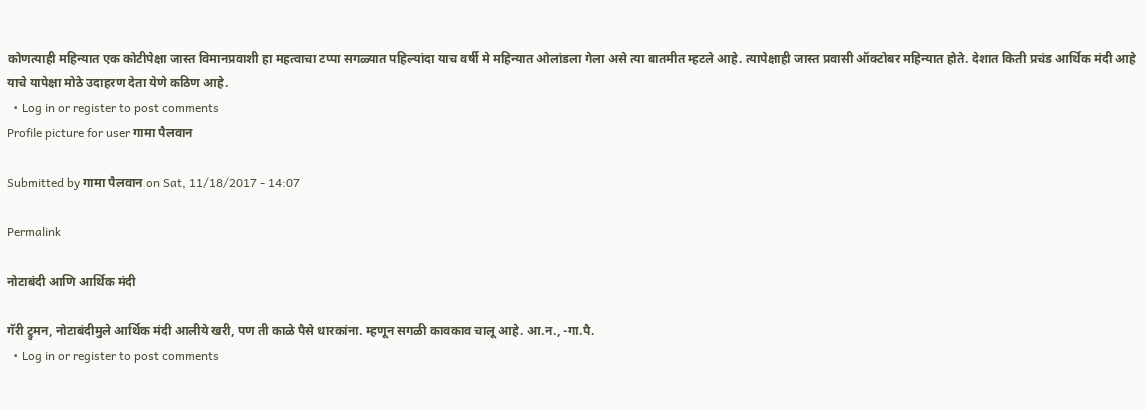कोणत्याही महिन्यात एक कोटीपेक्षा जास्त विमानप्रवाशी हा महत्वाचा टप्पा सगळ्यात पहिल्यांदा याच वर्षी मे महिन्यात ओलांडला गेला असे त्या बातमीत म्हटले आहे. त्यापेक्षाही जास्त प्रवासी ऑक्टोबर महिन्यात होते. देशात किती प्रचंड आर्थिक मंदी आहे याचे यापेक्षा मोठे उदाहरण देता येणे कठिण आहे.
  • Log in or register to post comments
Profile picture for user गामा पैलवान

Submitted by गामा पैलवान on Sat, 11/18/2017 - 14:07

Permalink

नोटाबंदी आणि आर्थिक मंदी

गॅरी ट्रुमन, नोटाबंदीमुले आर्थिक मंदी आलीये खरी, पण ती काळे पैसे धारकांना. म्हणून सगळी कावकाव चालू आहे. आ.न., -गा.पै.
  • Log in or register to post comments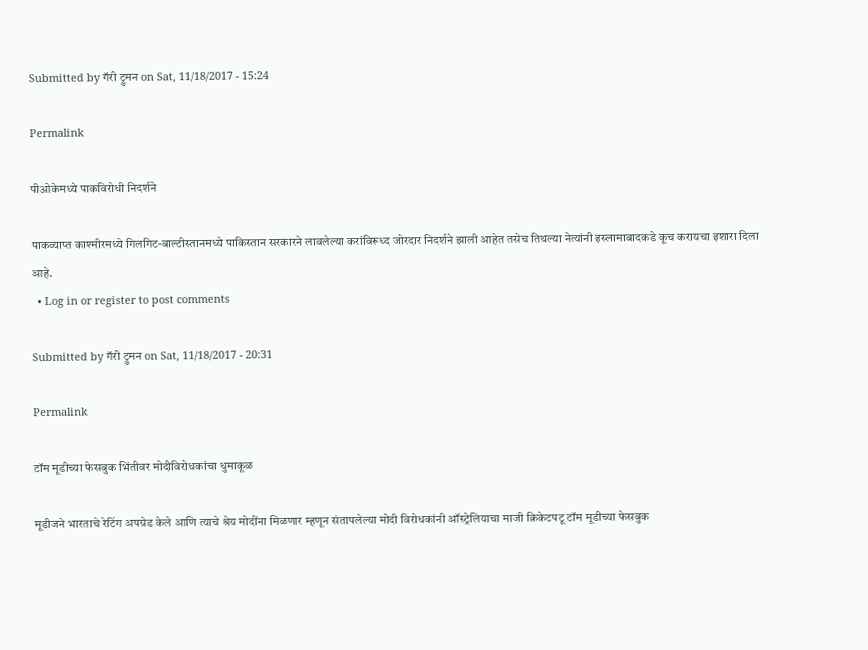Submitted by गॅरी ट्रुमन on Sat, 11/18/2017 - 15:24

Permalink

पीओकेमध्ये पाकविरोधी निदर्शने

पाकव्याप्त काश्मीरमध्ये गिलगिट-बाल्टीस्तानमध्ये पाकिस्तान सरकारने लावलेल्या करांविरूध्द जोरदार निदर्शने झाली आहेत तसेच तिथल्या नेत्यांनी इस्लामाबादकडे कूच करायचा इशारा दिला आहे.
  • Log in or register to post comments

Submitted by गॅरी ट्रुमन on Sat, 11/18/2017 - 20:31

Permalink

टॉम मूडीच्या फेसबुक भिंतीवर मोदीविरोधकांचा धुमाकूळ

मूडीजने भारताचे रेटिंग अपग्रेड केले आणि त्याचे श्रेय मोदींना मिळणार म्हणून संतापलेल्या मोदी विरोधकांनी ऑस्ट्रेलियाचा माजी क्रिकेटपटू टॉम मूडीच्या फेसबुक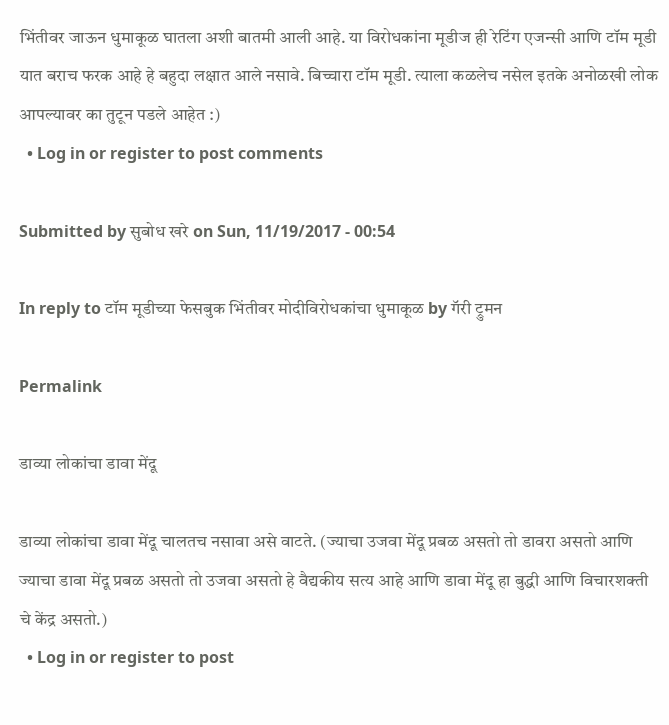भिंतीवर जाऊन धुमाकूळ घातला अशी बातमी आली आहे. या विरोधकांना मूडीज ही रेटिंग एजन्सी आणि टॉम मूडी यात बराच फरक आहे हे बहुदा लक्षात आले नसावे. बिच्चारा टॉम मूडी. त्याला कळलेच नसेल इतके अनोळखी लोक आपल्यावर का तुटून पडले आहेत :)
  • Log in or register to post comments

Submitted by सुबोध खरे on Sun, 11/19/2017 - 00:54

In reply to टॉम मूडीच्या फेसबुक भिंतीवर मोदीविरोधकांचा धुमाकूळ by गॅरी ट्रुमन

Permalink

डाव्या लोकांचा डावा मेंदू

डाव्या लोकांचा डावा मेंदू चालतच नसावा असे वाटते. (ज्याचा उजवा मेंदू प्रबळ असतो तो डावरा असतो आणि ज्याचा डावा मेंदू प्रबळ असतो तो उजवा असतो हे वैद्यकीय सत्य आहे आणि डावा मेंदू हा बुद्धी आणि विचारशक्ती चे केंद्र असतो.)
  • Log in or register to post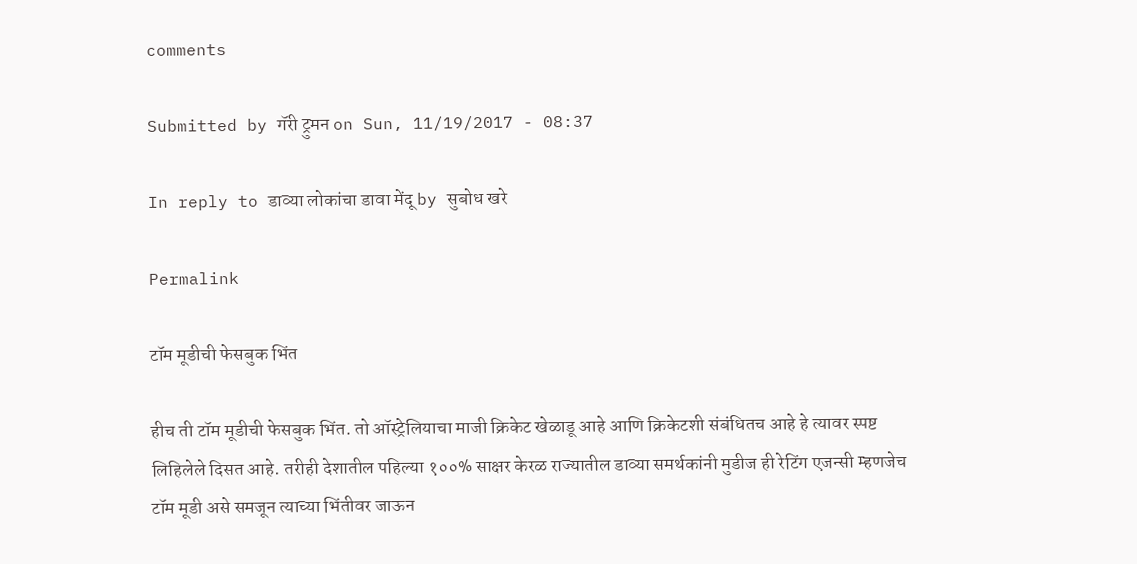comments

Submitted by गॅरी ट्रुमन on Sun, 11/19/2017 - 08:37

In reply to डाव्या लोकांचा डावा मेंदू by सुबोध खरे

Permalink

टॉम मूडीची फेसबुक भिंत

हीच ती टॉम मूडीची फेसबुक भिंत. तो ऑस्ट्रेलियाचा माजी क्रिकेट खेळाडू आहे आणि क्रिकेटशी संबंधितच आहे हे त्यावर स्पष्ट लिहिलेले दिसत आहे. तरीही देशातील पहिल्या १००% साक्षर केरळ राज्यातील डाव्या समर्थकांनी मुडीज ही रेटिंग एजन्सी म्हणजेच टॉम मूडी असे समजून त्याच्या भिंतीवर जाऊन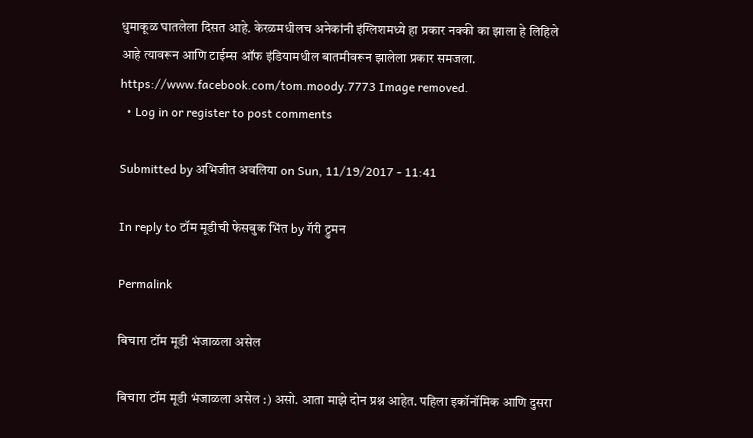धुमाकूळ घातलेला दिसत आहे. केरळमधीलच अनेकांनी इंग्लिशमध्ये हा प्रकार नक्की का झाला हे लिहिले आहे त्यावरून आणि टाईम्स ऑफ इंडियामधील बातमीवरून झालेला प्रकार समजला. https://www.facebook.com/tom.moody.7773 Image removed.
  • Log in or register to post comments

Submitted by अभिजीत अवलिया on Sun, 11/19/2017 - 11:41

In reply to टॉम मूडीची फेसबुक भिंत by गॅरी ट्रुमन

Permalink

बिचारा टॉम मूडी भंजाळला असेल

बिचारा टॉम मूडी भंजाळला असेल :) असो. आता माझे दोन प्रश्न आहेत. पहिला इकॉनॉमिक आणि दुसरा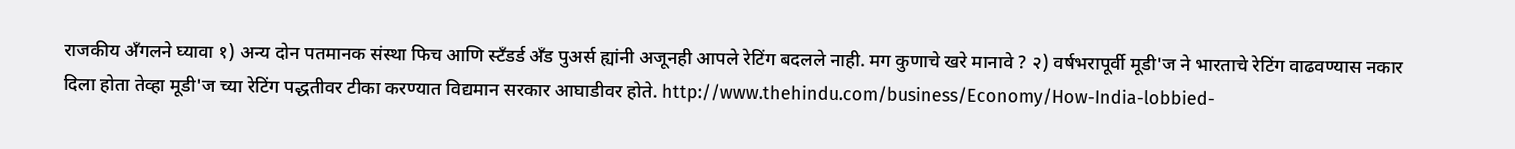राजकीय अँगलने घ्यावा १) अन्य दोन पतमानक संस्था फिच आणि स्टॅंडर्ड अँड पुअर्स ह्यांनी अजूनही आपले रेटिंग बदलले नाही. मग कुणाचे खरे मानावे ? २) वर्षभरापूर्वी मूडी'ज ने भारताचे रेटिंग वाढवण्यास नकार दिला होता तेव्हा मूडी'ज च्या रेटिंग पद्धतीवर टीका करण्यात विद्यमान सरकार आघाडीवर होते. http://www.thehindu.com/business/Economy/How-India-lobbied-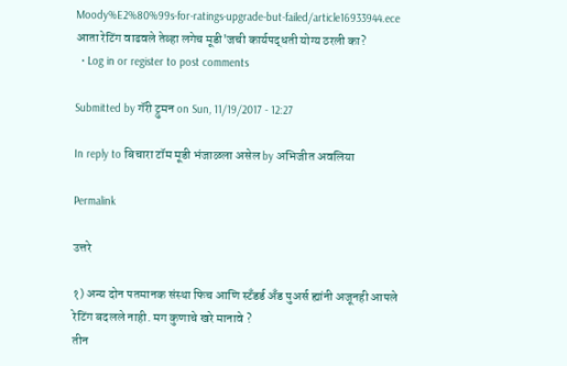Moody%E2%80%99s-for-ratings-upgrade-but-failed/article16933944.ece आता रेटिंग वाढवले तेव्हा लगेच मूडी'जची कार्यपद्धती योग्य ठरली का?
  • Log in or register to post comments

Submitted by गॅरी ट्रुमन on Sun, 11/19/2017 - 12:27

In reply to बिचारा टॉम मूडी भंजाळला असेल by अभिजीत अवलिया

Permalink

उत्तरे

१) अन्य दोन पतमानक संस्था फिच आणि स्टॅंडर्ड अँड पुअर्स ह्यांनी अजूनही आपले रेटिंग बदलले नाही. मग कुणाचे खरे मानावे ?
तीन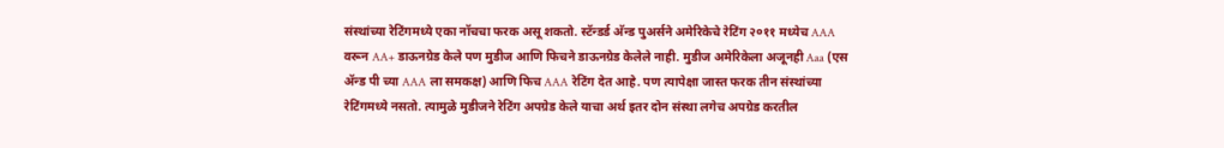संस्थांच्या रेटिंगमध्ये एका नॉचचा फरक असू शकतो. स्टॅन्डर्ड अ‍ॅन्ड पुअर्सने अमेरिकेचे रेटिंग २०११ मध्येच AAA वरून AA+ डाऊनग्रेड केले पण मुडीज आणि फिचने डाऊनग्रेड केलेले नाही. मुडीज अमेरिकेला अजूनही Aaa (एस अ‍ॅन्ड पी च्या AAA ला समकक्ष) आणि फिच AAA रेटिंग देत आहे. पण त्यापेक्षा जास्त फरक तीन संस्थांच्या रेटिंगमध्ये नसतो. त्यामुळे मुडीजने रेटिंग अपग्रेड केले याचा अर्थ इतर दोन संस्था लगेच अपग्रेड करतील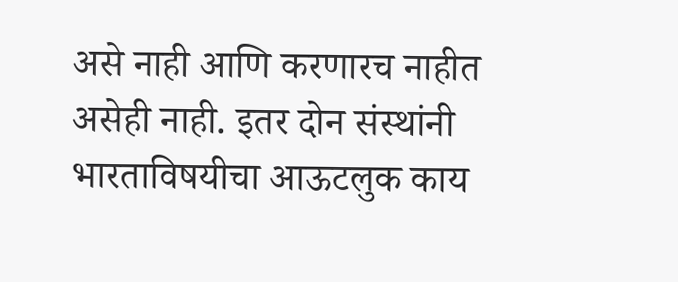असे नाही आणि करणारच नाहीत असेही नाही. इतर दोन संस्थांनी भारताविषयीचा आऊटलुक काय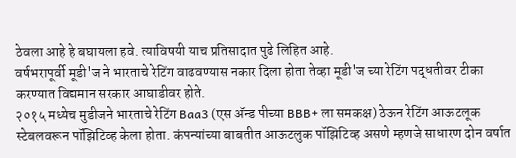ठेवला आहे हे बघायला हवे. त्याविषयी याच प्रतिसादात पुढे लिहित आहे.
वर्षभरापूर्वी मूडी'ज ने भारताचे रेटिंग वाढवण्यास नकार दिला होता तेव्हा मूडी'ज च्या रेटिंग पद्धतीवर टीका करण्यात विद्यमान सरकार आघाडीवर होते.
२०१५ मध्येच मुडीजने भारताचे रेटिंग Baa3 (एस अ‍ॅन्ड पीच्या BBB+ ला समकक्ष) ठेऊन रेटिंग आऊटलूक स्टेबलवरून पॉझिटिव्ह केला होता. कंपन्यांच्या बाबतीत आऊटलुक पॉझिटिव्ह असणे म्हणजे साधारण दोन वर्षात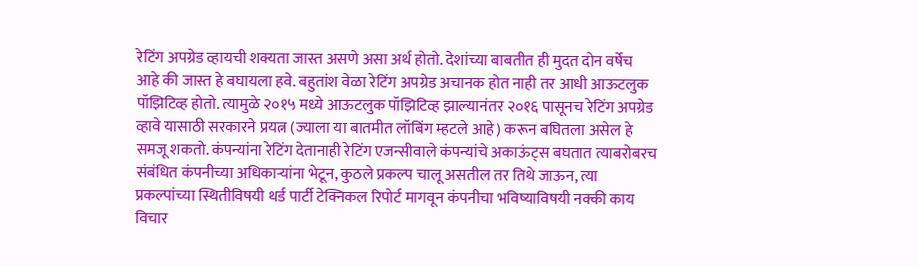रेटिंग अपग्रेड व्हायची शक्यता जास्त असणे असा अर्थ होतो. देशांच्या बाबतीत ही मुदत दोन वर्षेच आहे की जास्त हे बघायला हवे. बहुतांश वेळा रेटिंग अपग्रेड अचानक होत नाही तर आधी आऊटलुक पॉझिटिव्ह होतो. त्यामुळे २०१५ मध्ये आऊटलुक पॉझिटिव्ह झाल्यानंतर २०१६ पासूनच रेटिंग अपग्रेड व्हावे यासाठी सरकारने प्रयत्न (ज्याला या बातमीत लॉबिंग म्हटले आहे) करून बघितला असेल हे समजू शकतो. कंपन्यांना रेटिंग देतानाही रेटिंग एजन्सीवाले कंपन्यांचे अकाऊंट्स बघतात त्याबरोबरच संबंधित कंपनीच्या अधिकार्‍यांना भेटून, कुठले प्रकल्प चालू असतील तर तिथे जाऊन, त्या प्रकल्पांच्या स्थितीविषयी थर्ड पार्टी टेक्निकल रिपोर्ट मागवून कंपनीचा भविष्याविषयी नक्की काय विचार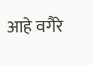आहे वगैरे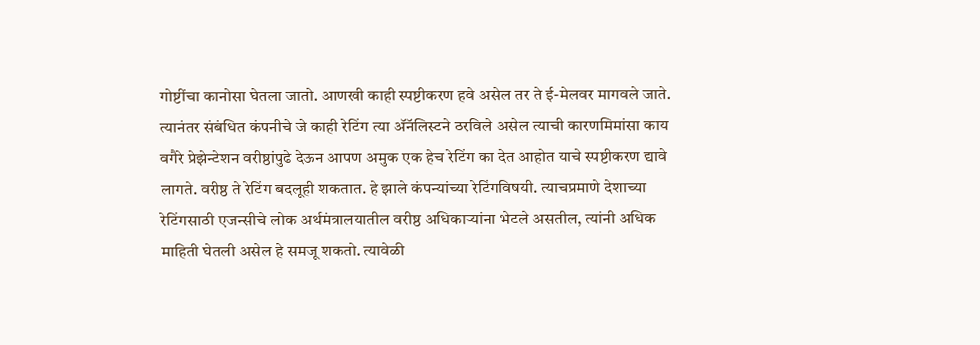गोष्टींचा कानोसा घेतला जातो. आणखी काही स्पष्टीकरण हवे असेल तर ते ई-मेलवर मागवले जाते. त्यानंतर संबंधित कंपनीचे जे काही रेटिंग त्या अ‍ॅनॅलिस्टने ठरविले असेल त्याची कारणमिमांसा काय वगैरे प्रेझेन्टेशन वरीष्ठांपुढे देऊन आपण अमुक एक हेच रेटिंग का देत आहोत याचे स्पष्टीकरण द्यावे लागते. वरीष्ठ ते रेटिंग बदलूही शकतात. हे झाले कंपन्यांच्या रेटिंगविषयी. त्याचप्रमाणे देशाच्या रेटिंगसाठी एजन्सीचे लोक अर्थमंत्रालयातील वरीष्ठ अधिकार्‍यांना भेटले असतील, त्यांनी अधिक माहिती घेतली असेल हे समजू शकतो. त्यावेळी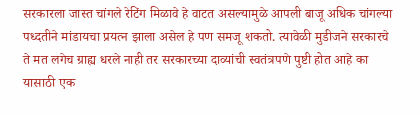सरकारला जास्त चांगले रेटिंग मिळावे हे वाटत असल्यामुळे आपली बाजू अधिक चांगल्या पध्दतीने मांडायचा प्रयत्न झाला असेल हे पण समजू शकतो. त्यावेळी मुडीजने सरकारचे ते मत लगेच ग्राह्य धरले नाही तर सरकारच्या दाव्यांची स्वतंत्रपणे पुष्टी होत आहे का यासाठी एक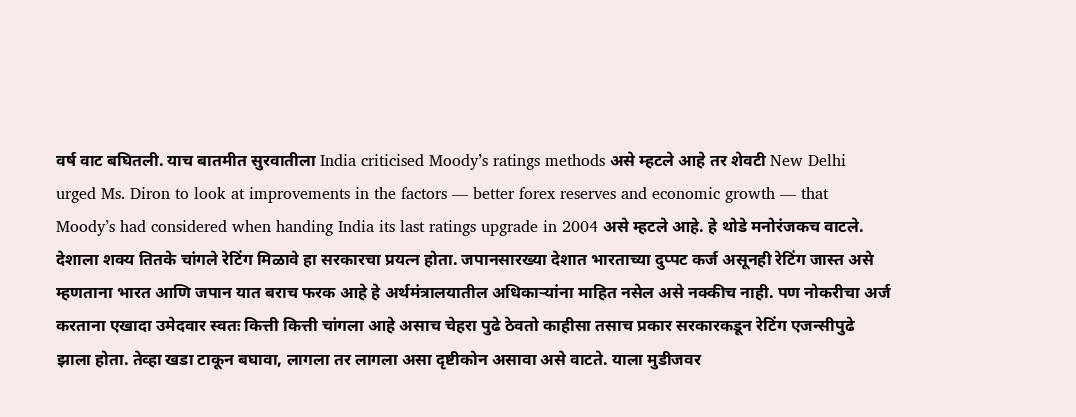वर्ष वाट बघितली. याच बातमीत सुरवातीला India criticised Moody’s ratings methods असे म्हटले आहे तर शेवटी New Delhi urged Ms. Diron to look at improvements in the factors — better forex reserves and economic growth — that Moody’s had considered when handing India its last ratings upgrade in 2004 असे म्हटले आहे. हे थोडे मनोरंजकच वाटले. देशाला शक्य तितके चांगले रेटिंग मिळावे हा सरकारचा प्रयत्न होता. जपानसारख्या देशात भारताच्या दुप्पट कर्ज असूनही रेटिंग जास्त असे म्हणताना भारत आणि जपान यात बराच फरक आहे हे अर्थमंत्रालयातील अधिकार्‍यांना माहित नसेल असे नक्कीच नाही. पण नोकरीचा अर्ज करताना एखादा उमेदवार स्वतः कित्ती कित्ती चांगला आहे असाच चेहरा पुढे ठेवतो काहीसा तसाच प्रकार सरकारकडून रेटिंग एजन्सीपुढे झाला होता. तेव्हा खडा टाकून बघावा, लागला तर लागला असा दृष्टीकोन असावा असे वाटते. याला मुडीजवर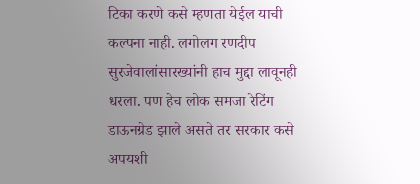टिका करणे कसे म्हणता येईल याची कल्पना नाही. लगोलग रणदीप सुरजेवालांसारख्यांनी हाच मुद्दा लावूनही धरला. पण हेच लोक समजा रेटिंग डाऊनग्रेड झाले असते तर सरकार कसे अपयशी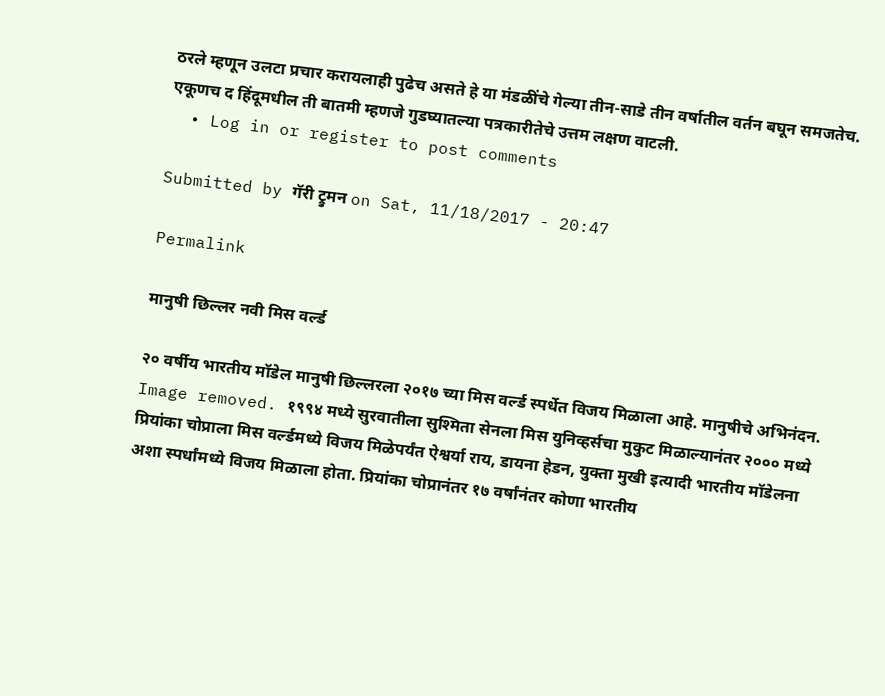ठरले म्हणून उलटा प्रचार करायलाही पुढेच असते हे या मंडळींचे गेल्या तीन-साडे तीन वर्षातील वर्तन बघून समजतेच. एकूणच द हिंदूमधील ती बातमी म्हणजे गुडघ्यातल्या पत्रकारीतेचे उत्तम लक्षण वाटली.
  • Log in or register to post comments

Submitted by गॅरी ट्रुमन on Sat, 11/18/2017 - 20:47

Permalink

मानुषी छिल्लर नवी मिस वर्ल्ड

२० वर्षीय भारतीय मॉडेल मानुषी छिल्लरला २०१७ च्या मिस वर्ल्ड स्पर्धेत विजय मिळाला आहे. मानुषीचे अभिनंदन. Image removed. १९९४ मध्ये सुरवातीला सुश्मिता सेनला मिस युनिव्हर्सचा मुकुट मिळाल्यानंतर २००० मध्ये प्रियांका चोप्राला मिस वर्ल्डमध्ये विजय मिळेपर्यंत ऐश्वर्या राय, डायना हेडन, युक्ता मुखी इत्यादी भारतीय मॉडेलना अशा स्पर्धांमध्ये विजय मिळाला होता. प्रियांका चोप्रानंतर १७ वर्षांनंतर कोणा भारतीय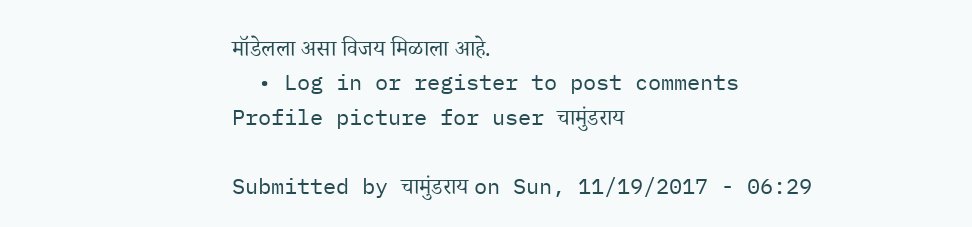मॉडेलला असा विजय मिळाला आहे.
  • Log in or register to post comments
Profile picture for user चामुंडराय

Submitted by चामुंडराय on Sun, 11/19/2017 - 06:29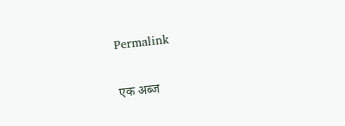Permalink

एक अब्ज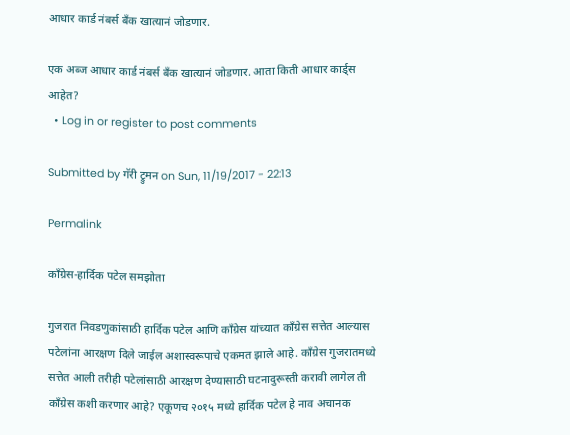आधार कार्ड नंबर्स बँक खात्यानं जोडणार.

एक अब्ज आधार कार्ड नंबर्स बँक खात्यानं जोडणार. आता किती आधार कार्ड्स आहेत?
  • Log in or register to post comments

Submitted by गॅरी ट्रुमन on Sun, 11/19/2017 - 22:13

Permalink

काँग्रेस-हार्दिक पटेल समझोता

गुजरात निवडणुकांसाठी हार्दिक पटेल आणि काँग्रेस यांच्यात काँग्रेस सत्तेत आल्यास पटेलांना आरक्षण दिले जाईल अशास्वरूपाचे एकमत झाले आहे. काँग्रेस गुजरातमध्ये सत्तेत आली तरीही पटेलांसाठी आरक्षण देण्यासाठी घटनादुरूस्ती करावी लागेल ती काँग्रेस कशी करणार आहे? एकूणच २०१५ मध्ये हार्दिक पटेल हे नाव अचानक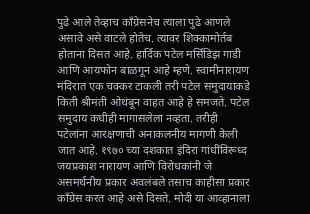पुढे आले तेव्हाच काँग्रेसनेच त्याला पुढे आणले असावे असे वाटले होतेच. त्यावर शिक्कामोर्तब होताना दिसत आहे. हार्दिक पटेल मर्सिडिझ गाडी आणि आयफोन बाळगून आहे म्हणे. स्वामीनारायण मंदिरात एक चक्कर टाकली तरी पटेल समुदायाकडे किती श्रीमंती ओथंबून वाहत आहे हे समजते. पटेल समुदाय कधीही मागासलेला नव्हता. तरीही पटेलांना आरक्षणाची अनाकलनीय मागणी केली जात आहे. १९७० च्या दशकात इंदिरा गांधींविरूध्द जयप्रकाश नारायण आणि विरोधकांनी जे असमर्थनीय प्रकार अवलंबले तसाच काहीसा प्रकार काँग्रेस करत आहे असे दिसते. मोदी या आव्हानाला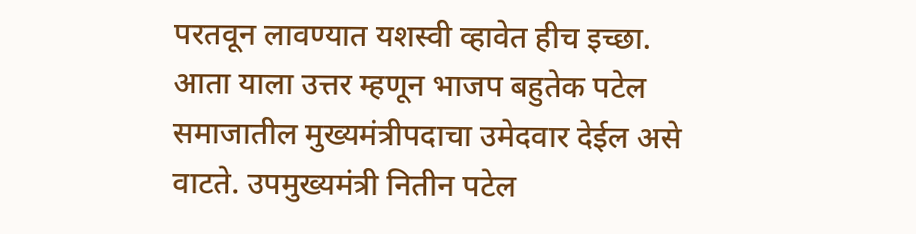परतवून लावण्यात यशस्वी व्हावेत हीच इच्छा. आता याला उत्तर म्हणून भाजप बहुतेक पटेल समाजातील मुख्यमंत्रीपदाचा उमेदवार देईल असे वाटते. उपमुख्यमंत्री नितीन पटेल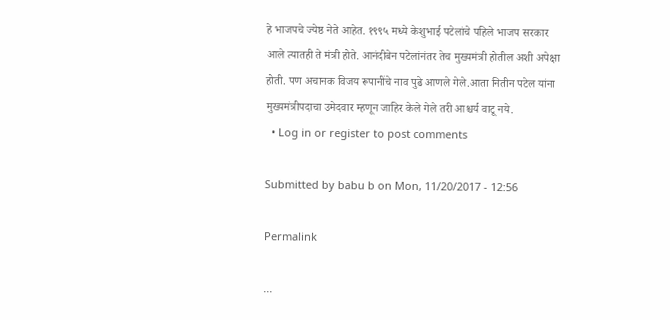हे भाजपचे ज्येष्ठ नेते आहेत. १९९५ मध्ये केशुभाई पटेलांचे पहिले भाजप सरकार आले त्यातही ते मंत्री होते. आनंदीबेन पटेलांनंतर तेच मुख्यमंत्री होतील अशी अपेक्षा होती. पण अचानक विजय रूपानींचे नाव पुढे आणले गेले.आता नितीन पटेल यांना मुख्यमंत्रीपदाचा उमेदवार म्हणून जाहिर केले गेले तरी आश्चर्य वाटू नये.
  • Log in or register to post comments

Submitted by babu b on Mon, 11/20/2017 - 12:56

Permalink

...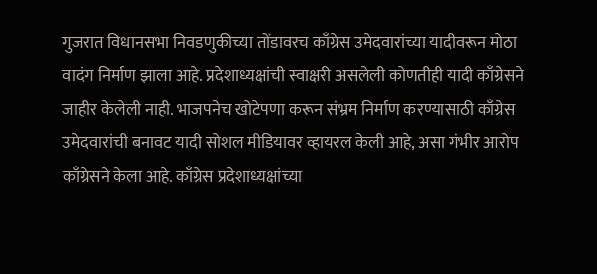गुजरात विधानसभा निवडणुकीच्या तोंडावरच काँग्रेस उमेदवारांच्या यादीवरून मोठा वादंग निर्माण झाला आहे. प्रदेशाध्यक्षांची स्वाक्षरी असलेली कोणतीही यादी काँग्रेसने जाहीर केलेली नाही. भाजपनेच खोटेपणा करून संभ्रम निर्माण करण्यासाठी काँग्रेस उमेदवारांची बनावट यादी सोशल मीडियावर व्हायरल केली आहे, असा गंभीर आरोप काँग्रेसने केला आहे. काँग्रेस प्रदेशाध्यक्षांच्या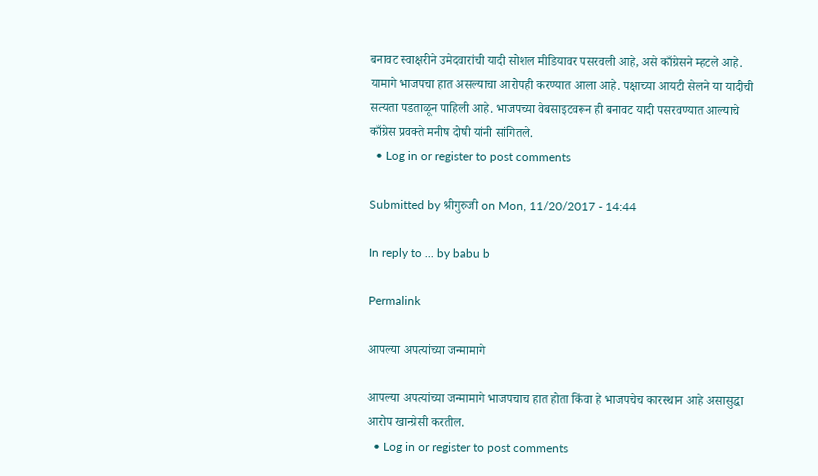बनावट स्वाक्षरीने उमेदवारांची यादी सोशल मीडियावर पसरवली आहे, असे काँग्रेसने म्हटले आहे. यामागे भाजपचा हात असल्याचा आरोपही करण्यात आला आहे. पक्षाच्या आयटी सेलने या यादीची सत्यता पडताळून पाहिली आहे. भाजपच्या वेबसाइटवरून ही बनावट यादी पसरवण्यात आल्याचे काँग्रेस प्रवक्ते मनीष दोषी यांनी सांगितले.
  • Log in or register to post comments

Submitted by श्रीगुरुजी on Mon, 11/20/2017 - 14:44

In reply to ... by babu b

Permalink

आपल्या अपत्यांच्या जन्मामागे

आपल्या अपत्यांच्या जन्मामागे भाजपचाच हात होता किंवा हे भाजपचेच कारस्थान आहे असासुद्धा आरोप खान्ग्रेसी करतील.
  • Log in or register to post comments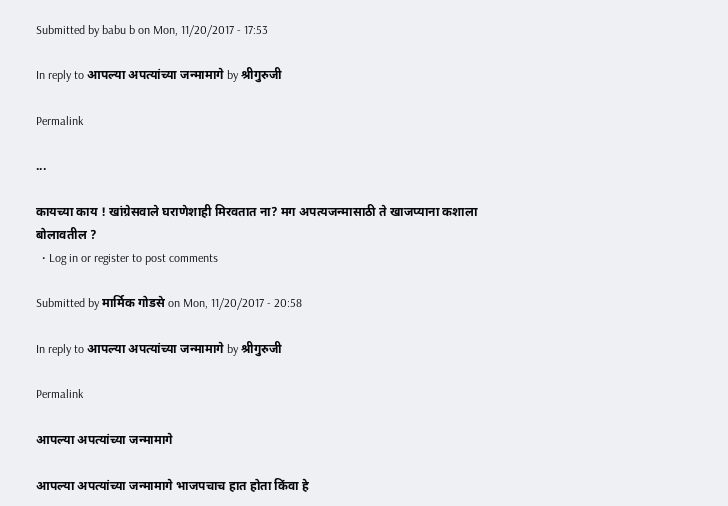Submitted by babu b on Mon, 11/20/2017 - 17:53

In reply to आपल्या अपत्यांच्या जन्मामागे by श्रीगुरुजी

Permalink

...

कायच्या काय ! खांग्रेसवाले घराणेशाही मिरवतात ना? मग अपत्यजन्मासाठी ते खाजप्याना कशाला बोलावतील ?
  • Log in or register to post comments

Submitted by मार्मिक गोडसे on Mon, 11/20/2017 - 20:58

In reply to आपल्या अपत्यांच्या जन्मामागे by श्रीगुरुजी

Permalink

आपल्या अपत्यांच्या जन्मामागे

आपल्या अपत्यांच्या जन्मामागे भाजपचाच हात होता किंवा हे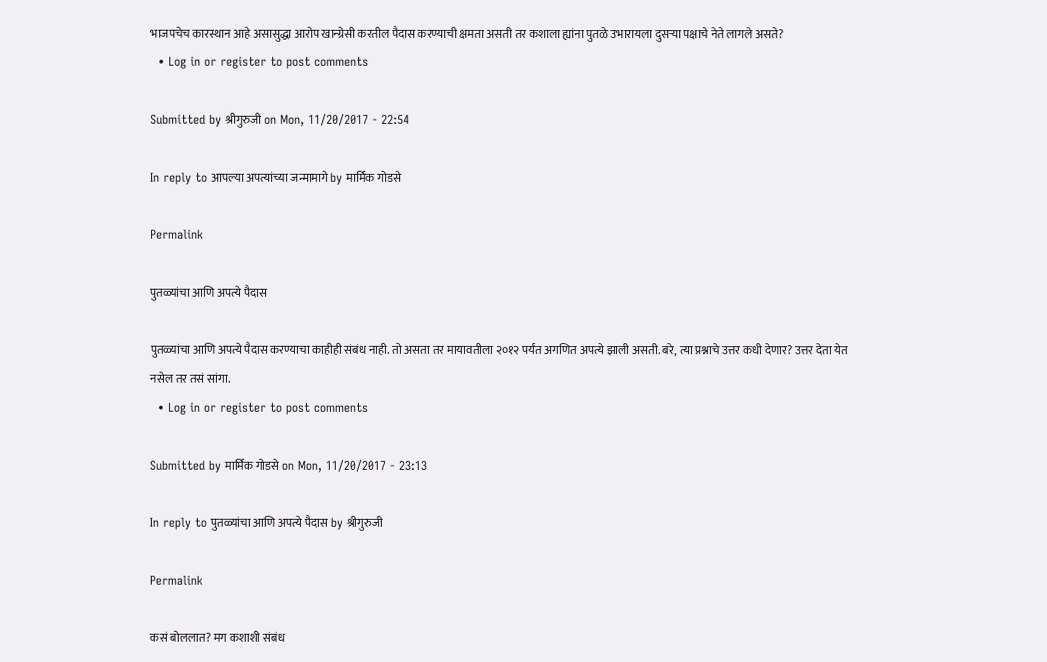भाजपचेच कारस्थान आहे असासुद्धा आरोप खान्ग्रेसी करतील पैदास करण्याची क्षमता असती तर कशाला ह्यांना पुतळे उभारायला दुसऱ्या पक्षाचे नेते लागले असते?
  • Log in or register to post comments

Submitted by श्रीगुरुजी on Mon, 11/20/2017 - 22:54

In reply to आपल्या अपत्यांच्या जन्मामागे by मार्मिक गोडसे

Permalink

पुतळ्यांचा आणि अपत्ये पैदास

पुतळ्यांचा आणि अपत्ये पैदास करण्याचा काहीही संबंध नाही. तो असता तर मायावतीला २०१२ पर्यंत अगणित अपत्ये झाली असती. बरे, त्या प्रश्नाचे उत्तर कधी देणार? उत्तर देता येत नसेल तर तसं सांगा.
  • Log in or register to post comments

Submitted by मार्मिक गोडसे on Mon, 11/20/2017 - 23:13

In reply to पुतळ्यांचा आणि अपत्ये पैदास by श्रीगुरुजी

Permalink

कसं बोललात? मग कशाशी संबंध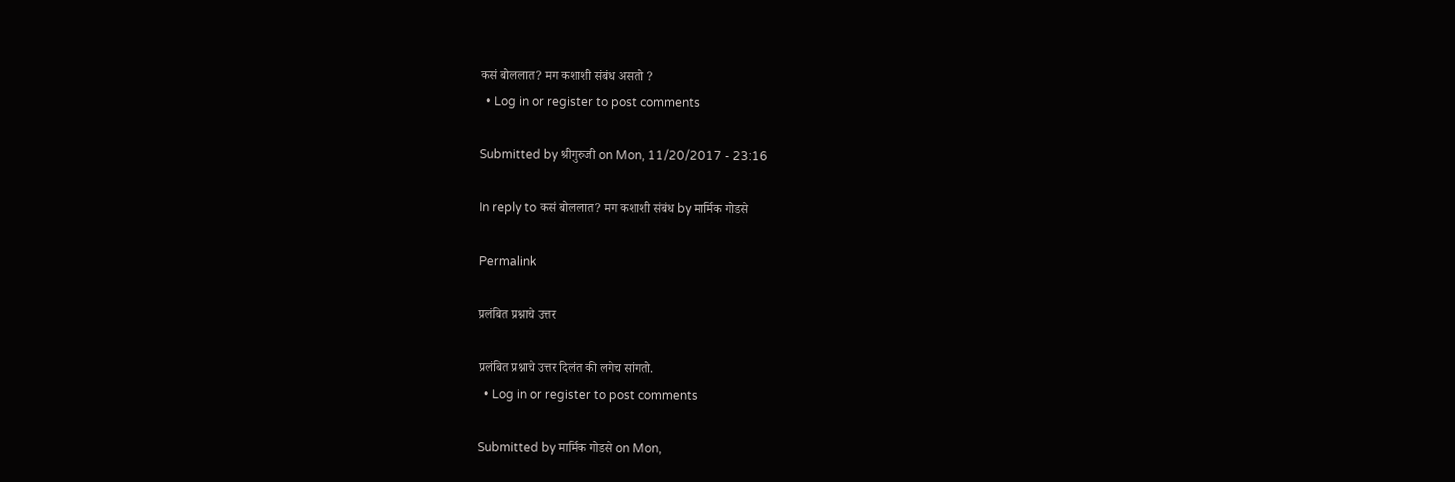कसं बोललात? मग कशाशी संबंध असतो ?
  • Log in or register to post comments

Submitted by श्रीगुरुजी on Mon, 11/20/2017 - 23:16

In reply to कसं बोललात? मग कशाशी संबंध by मार्मिक गोडसे

Permalink

प्रलंबित प्रश्नाचे उत्तर

प्रलंबित प्रश्नाचे उत्तर दिलंत की लगेच सांगतो.
  • Log in or register to post comments

Submitted by मार्मिक गोडसे on Mon,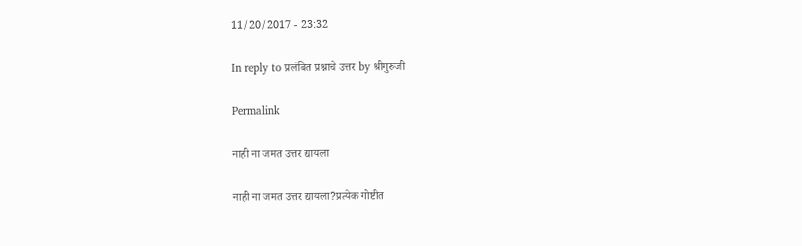11/20/2017 - 23:32

In reply to प्रलंबित प्रश्नाचे उत्तर by श्रीगुरुजी

Permalink

नाही ना जमत उत्तर द्यायला

नाही ना जमत उत्तर द्यायला?प्रत्येक गोष्टीत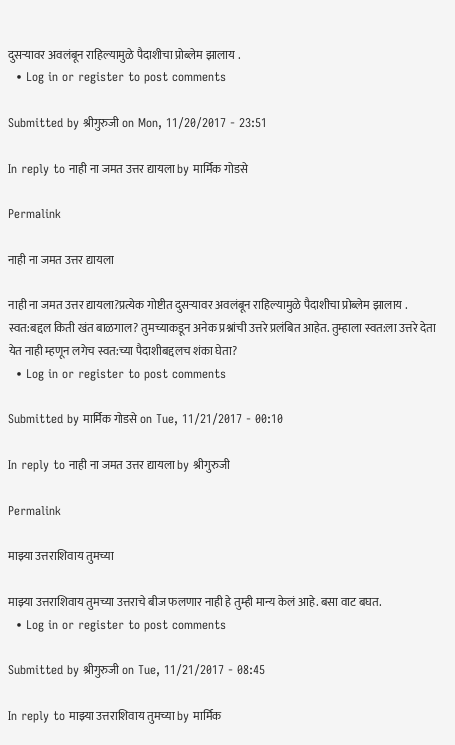दुसऱ्यावर अवलंबून राहिल्यामुळे पैदाशीचा प्रोब्लेम झालाय .
  • Log in or register to post comments

Submitted by श्रीगुरुजी on Mon, 11/20/2017 - 23:51

In reply to नाही ना जमत उत्तर द्यायला by मार्मिक गोडसे

Permalink

नाही ना जमत उत्तर द्यायला

नाही ना जमत उत्तर द्यायला?प्रत्येक गोष्टीत दुसऱ्यावर अवलंबून राहिल्यामुळे पैदाशीचा प्रोब्लेम झालाय . स्वत:बद्दल किती खंत बाळगाल? तुमच्याकडून अनेक प्रश्नांची उत्तरे प्रलंबित आहेत. तुम्हाला स्वत:ला उत्तरे देता येत नाही म्हणून लगेच स्वत:च्या पैदाशीबद्दलच शंका घेता?
  • Log in or register to post comments

Submitted by मार्मिक गोडसे on Tue, 11/21/2017 - 00:10

In reply to नाही ना जमत उत्तर द्यायला by श्रीगुरुजी

Permalink

माझ्या उत्तराशिवाय तुमच्या

माझ्या उत्तराशिवाय तुमच्या उत्तराचे बीज फलणार नाही हे तुम्ही मान्य केलं आहे. बसा वाट बघत.
  • Log in or register to post comments

Submitted by श्रीगुरुजी on Tue, 11/21/2017 - 08:45

In reply to माझ्या उत्तराशिवाय तुमच्या by मार्मिक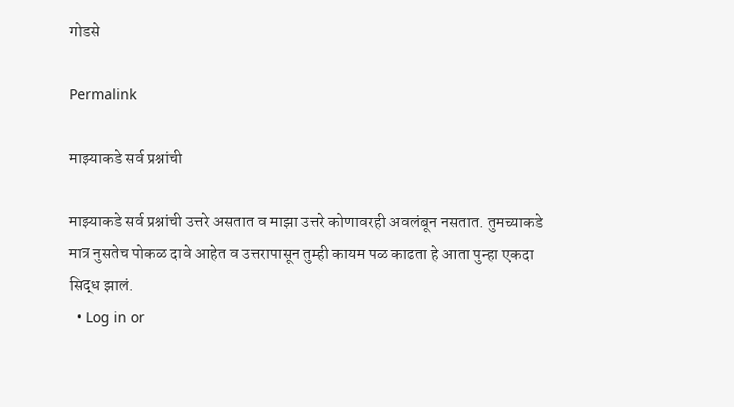गोडसे

Permalink

माझ्याकडे सर्व प्रश्नांची

माझ्याकडे सर्व प्रश्नांची उत्तरे असतात व माझा उत्तरे कोणावरही अवलंबून नसतात. तुमच्याकडे मात्र नुसतेच पोकळ दावे आहेत व उत्तरापासून तुम्ही कायम पळ काढता हे आता पुन्हा एकदा सिद्ध झालं.
  • Log in or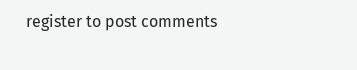register to post comments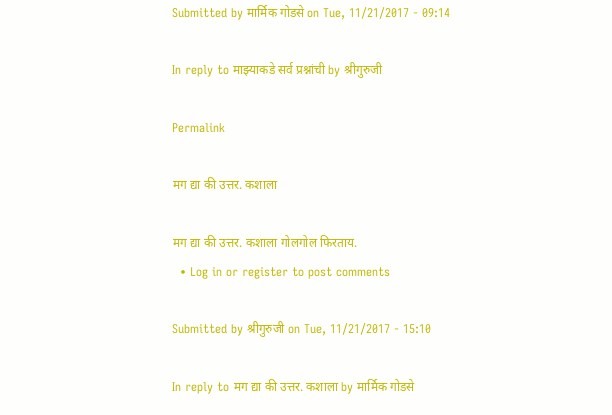Submitted by मार्मिक गोडसे on Tue, 11/21/2017 - 09:14

In reply to माझ्याकडे सर्व प्रश्नांची by श्रीगुरुजी

Permalink

मग द्या की उत्तर. कशाला

मग द्या की उत्तर. कशाला गोलगोल फिरताय.
  • Log in or register to post comments

Submitted by श्रीगुरुजी on Tue, 11/21/2017 - 15:10

In reply to मग द्या की उत्तर. कशाला by मार्मिक गोडसे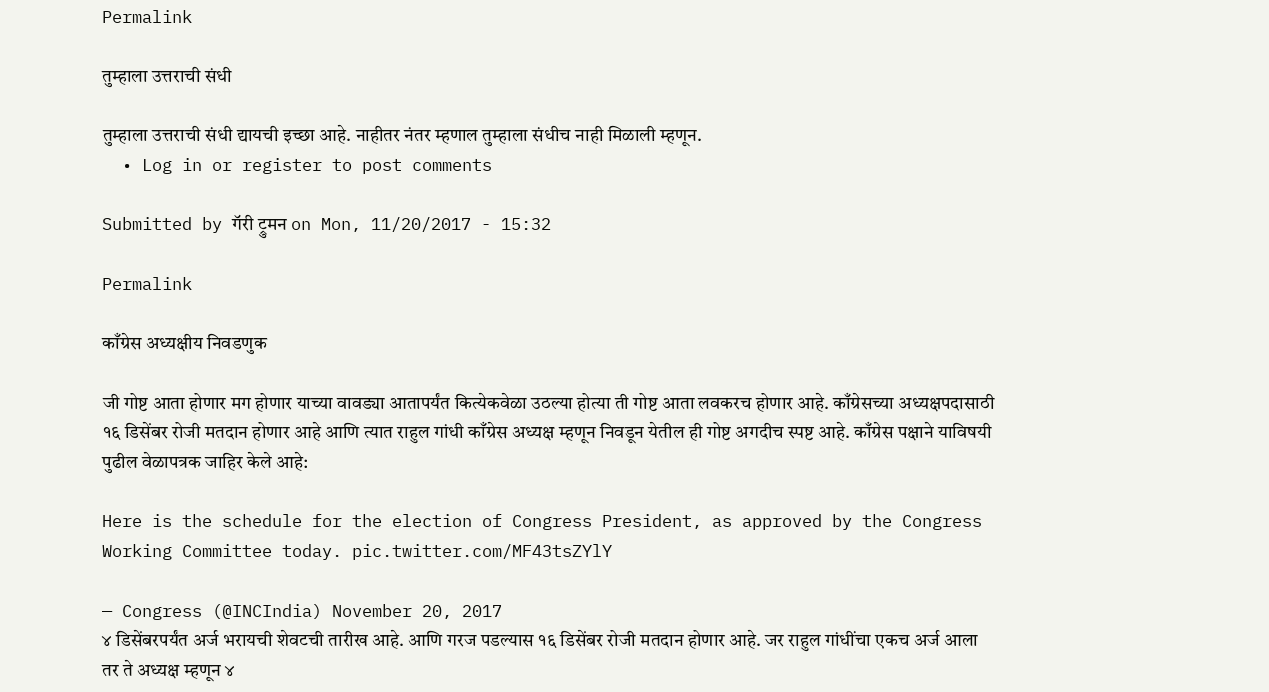Permalink

तुम्हाला उत्तराची संधी

तुम्हाला उत्तराची संधी द्यायची इच्छा आहे. नाहीतर नंतर म्हणाल तुम्हाला संधीच नाही मिळाली म्हणून.
  • Log in or register to post comments

Submitted by गॅरी ट्रुमन on Mon, 11/20/2017 - 15:32

Permalink

काँग्रेस अध्यक्षीय निवडणुक

जी गोष्ट आता होणार मग होणार याच्या वावड्या आतापर्यंत कित्येकवेळा उठल्या होत्या ती गोष्ट आता लवकरच होणार आहे. काँग्रेसच्या अध्यक्षपदासाठी १६ डिसेंबर रोजी मतदान होणार आहे आणि त्यात राहुल गांधी काँग्रेस अध्यक्ष म्हणून निवडून येतील ही गोष्ट अगदीच स्पष्ट आहे. काँग्रेस पक्षाने याविषयी पुढील वेळापत्रक जाहिर केले आहे:

Here is the schedule for the election of Congress President, as approved by the Congress Working Committee today. pic.twitter.com/MF43tsZYlY

— Congress (@INCIndia) November 20, 2017
४ डिसेंबरपर्यंत अर्ज भरायची शेवटची तारीख आहे. आणि गरज पडल्यास १६ डिसेंबर रोजी मतदान होणार आहे. जर राहुल गांधींचा एकच अर्ज आला तर ते अध्यक्ष म्हणून ४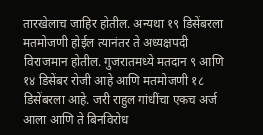तारखेलाच जाहिर होतील. अन्यथा १९ डिसेंबरला मतमोजणी होईल त्यानंतर ते अध्यक्षपदी विराजमान होतील. गुजरातमध्ये मतदान ९ आणि १४ डिसेंबर रोजी आहे आणि मतमोजणी १८ डिसेंबरला आहे. जरी राहुल गांधींचा एकच अर्ज आला आणि ते बिनविरोध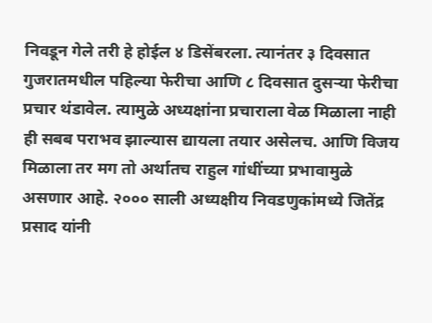निवडून गेले तरी हे होईल ४ डिसेंबरला. त्यानंतर ३ दिवसात गुजरातमधील पहिल्या फेरीचा आणि ८ दिवसात दुसर्‍या फेरीचा प्रचार थंडावेल. त्यामुळे अध्यक्षांना प्रचाराला वेळ मिळाला नाही ही सबब पराभव झाल्यास द्यायला तयार असेलच. आणि विजय मिळाला तर मग तो अर्थातच राहुल गांधींच्या प्रभावामुळे असणार आहे. २००० साली अध्यक्षीय निवडणुकांमध्ये जितेंद्र प्रसाद यांनी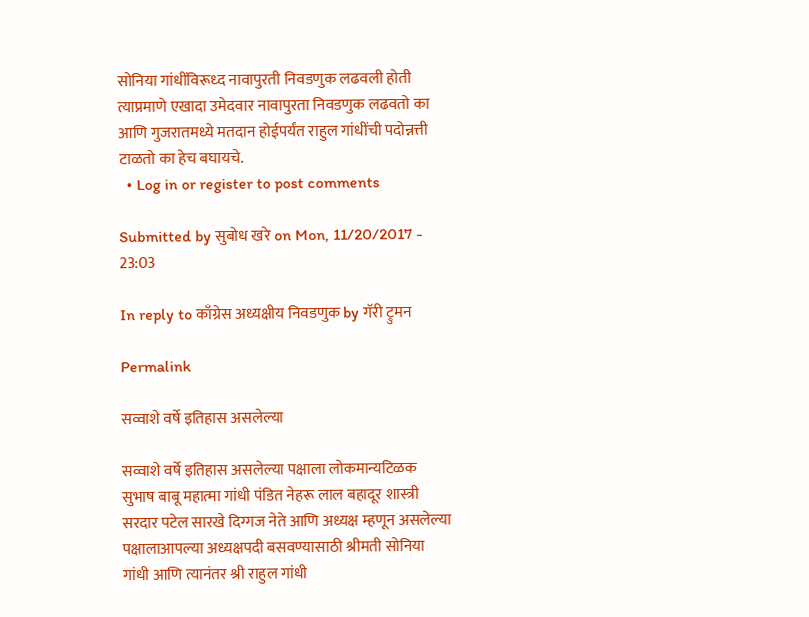सोनिया गांधींविरूध्द नावापुरती निवडणुक लढवली होती त्याप्रमाणे एखादा उमेदवार नावापुरता निवडणुक लढवतो का आणि गुजरातमध्ये मतदान होईपर्यंत राहुल गांधींची पदोन्नत्ती टाळतो का हेच बघायचे.
  • Log in or register to post comments

Submitted by सुबोध खरे on Mon, 11/20/2017 - 23:03

In reply to काँग्रेस अध्यक्षीय निवडणुक by गॅरी ट्रुमन

Permalink

सव्वाशे वर्षे इतिहास असलेल्या

सव्वाशे वर्षे इतिहास असलेल्या पक्षाला लोकमान्यटिळक सुभाष बाबू महात्मा गांधी पंडित नेहरू लाल बहादूर शास्त्री सरदार पटेल सारखे दिग्गज नेते आणि अध्यक्ष म्हणून असलेल्या पक्षालाआपल्या अध्यक्षपदी बसवण्यासाठी श्रीमती सोनिया गांधी आणि त्यानंतर श्री राहुल गांधी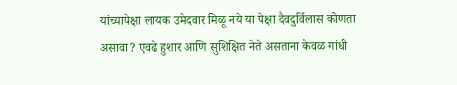यांच्यापेक्षा लायक उमेदवार मिळू नये या पेक्षा दैवदुर्विलास कोणता असावा? एवढे हुशार आणि सुशिक्षित नेते असताना केवळ गांधी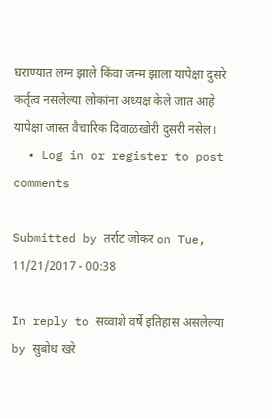घराण्यात लग्न झाले किंवा जन्म झाला यापेक्षा दुसरे कर्तृत्व नसलेल्या लोकांना अध्यक्ष केले जात आहे यापेक्षा जास्त वैचारिक दिवाळखोरी दुसरी नसेल।
  • Log in or register to post comments

Submitted by तर्राट जोकर on Tue, 11/21/2017 - 00:38

In reply to सव्वाशे वर्षे इतिहास असलेल्या by सुबोध खरे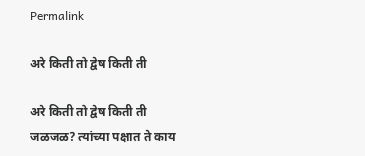Permalink

अरे किती तो द्वेष किती ती

अरे किती तो द्वेष किती ती जळजळ? त्यांच्या पक्षात ते काय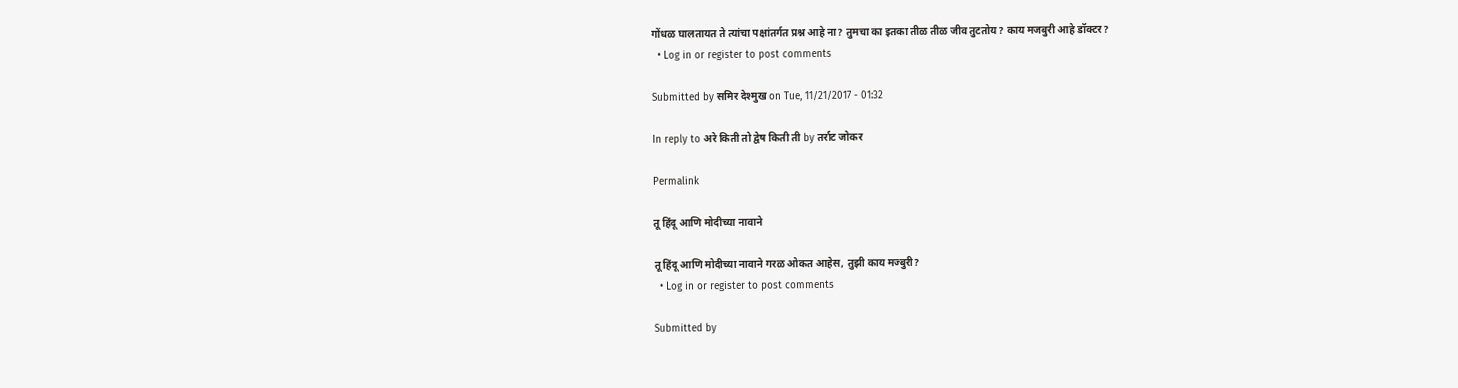गोंधळ घालतायत ते त्यांचा पक्षांतर्गत प्रश्न आहे ना? तुमचा का इतका तीळ तीळ जीव तुटतोय? काय मजबुरी आहे डॉक्टर?
  • Log in or register to post comments

Submitted by समिर देश्मुख on Tue, 11/21/2017 - 01:32

In reply to अरे किती तो द्वेष किती ती by तर्राट जोकर

Permalink

तू हिंदू आणि मोदीच्या नावाने

तू हिंदू आणि मोदीच्या नावाने गरळ ओकत आहेस, तुझी काय मज्बुरी?
  • Log in or register to post comments

Submitted by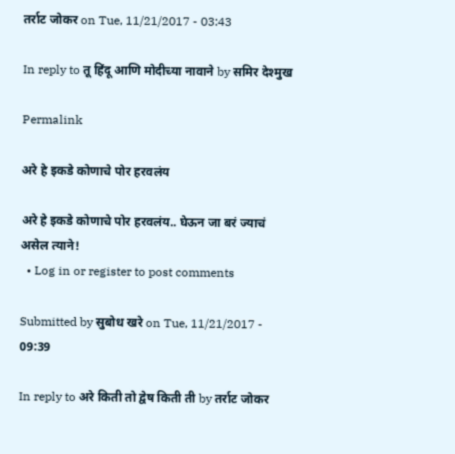तर्राट जोकर on Tue, 11/21/2017 - 03:43

In reply to तू हिंदू आणि मोदीच्या नावाने by समिर देश्मुख

Permalink

अरे हे इकडे कोणाचे पोर हरवलंय

अरे हे इकडे कोणाचे पोर हरवलंय.. घेऊन जा बरं ज्याचं असेल त्याने!
  • Log in or register to post comments

Submitted by सुबोध खरे on Tue, 11/21/2017 - 09:39

In reply to अरे किती तो द्वेष किती ती by तर्राट जोकर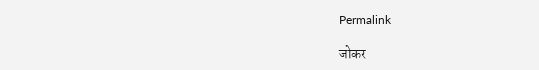Permalink

जोकर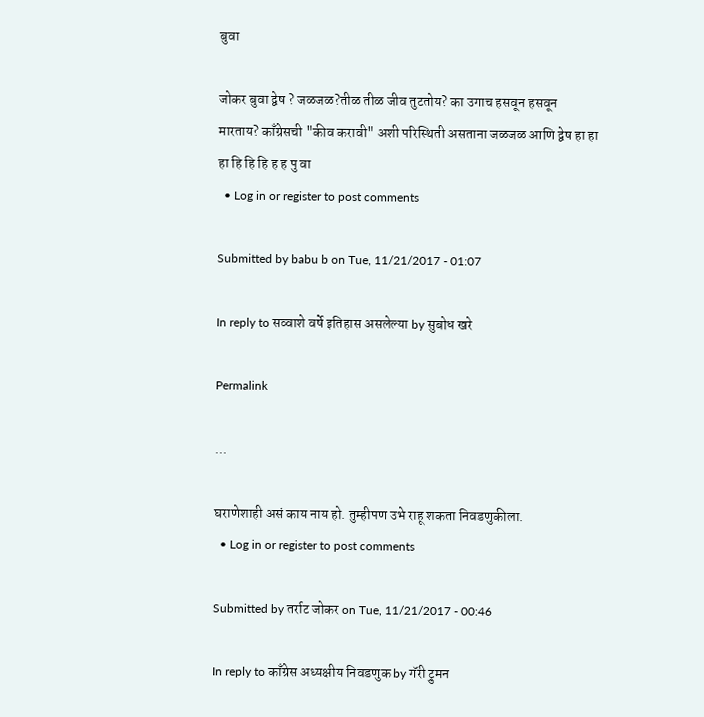बुवा

जोकर बुवा द्वेष ? जळजळ?तीळ तीळ जीव तुटतोय? का उगाच हसवून हसवून मारताय? काँग्रेसची "कीव करावी" अशी परिस्थिती असताना जळजळ आणि द्वेष हा हा हा हि हि हि ह ह पु वा
  • Log in or register to post comments

Submitted by babu b on Tue, 11/21/2017 - 01:07

In reply to सव्वाशे वर्षे इतिहास असलेल्या by सुबोध खरे

Permalink

...

घराणेशाही असं काय नाय हो. तुम्हीपण उभे राहू शकता निवडणुकीला.
  • Log in or register to post comments

Submitted by तर्राट जोकर on Tue, 11/21/2017 - 00:46

In reply to काँग्रेस अध्यक्षीय निवडणुक by गॅरी ट्रुमन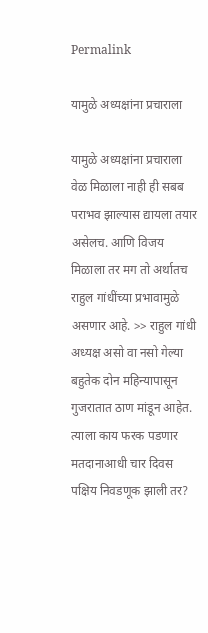Permalink

यामुळे अध्यक्षांना प्रचाराला

यामुळे अध्यक्षांना प्रचाराला वेळ मिळाला नाही ही सबब पराभव झाल्यास द्यायला तयार असेलच. आणि विजय मिळाला तर मग तो अर्थातच राहुल गांधींच्या प्रभावामुळे असणार आहे. >> राहुल गांधी अध्यक्ष असो वा नसो गेल्या बहुतेक दोन महिन्यापासून गुजरातात ठाण मांडून आहेत. त्याला काय फरक पडणार मतदानाआधी चार दिवस पक्षिय निवडणूक झाली तर?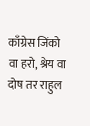काँग्रेस जिंको वा हरो, श्रेय वा दोष तर राहुल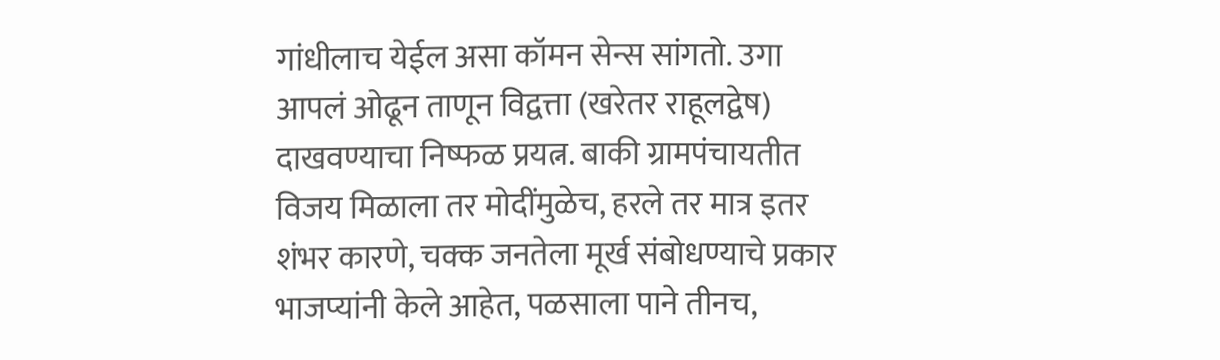गांधीलाच येईल असा कॉमन सेन्स सांगतो. उगा आपलं ओढून ताणून विद्वत्ता (खरेतर राहूलद्वेष) दाखवण्याचा निष्फळ प्रयत्न. बाकी ग्रामपंचायतीत विजय मिळाला तर मोदींमुळेच, हरले तर मात्र इतर शंभर कारणे, चक्क जनतेला मूर्ख संबोधण्याचे प्रकार भाजप्यांनी केले आहेत, पळसाला पाने तीनच,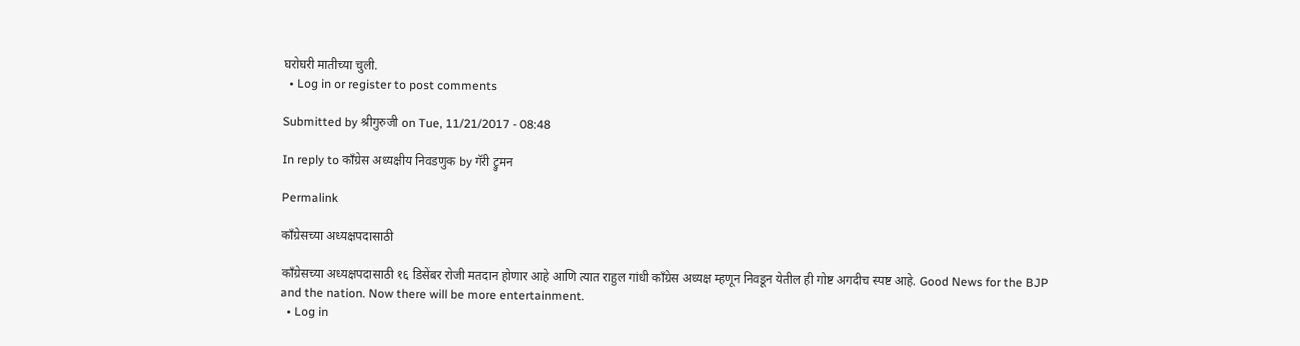घरोघरी मातीच्या चुली.
  • Log in or register to post comments

Submitted by श्रीगुरुजी on Tue, 11/21/2017 - 08:48

In reply to काँग्रेस अध्यक्षीय निवडणुक by गॅरी ट्रुमन

Permalink

काँग्रेसच्या अध्यक्षपदासाठी

काँग्रेसच्या अध्यक्षपदासाठी १६ डिसेंबर रोजी मतदान होणार आहे आणि त्यात राहुल गांधी काँग्रेस अध्यक्ष म्हणून निवडून येतील ही गोष्ट अगदीच स्पष्ट आहे. Good News for the BJP and the nation. Now there will be more entertainment.
  • Log in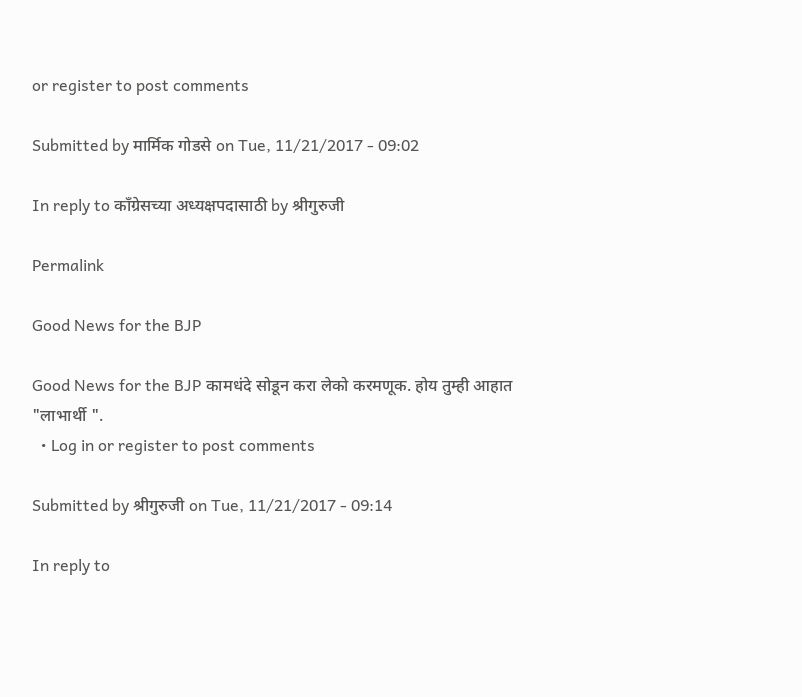or register to post comments

Submitted by मार्मिक गोडसे on Tue, 11/21/2017 - 09:02

In reply to काँग्रेसच्या अध्यक्षपदासाठी by श्रीगुरुजी

Permalink

Good News for the BJP

Good News for the BJP कामधंदे सोडून करा लेको करमणूक. होय तुम्ही आहात "लाभार्थी ".
  • Log in or register to post comments

Submitted by श्रीगुरुजी on Tue, 11/21/2017 - 09:14

In reply to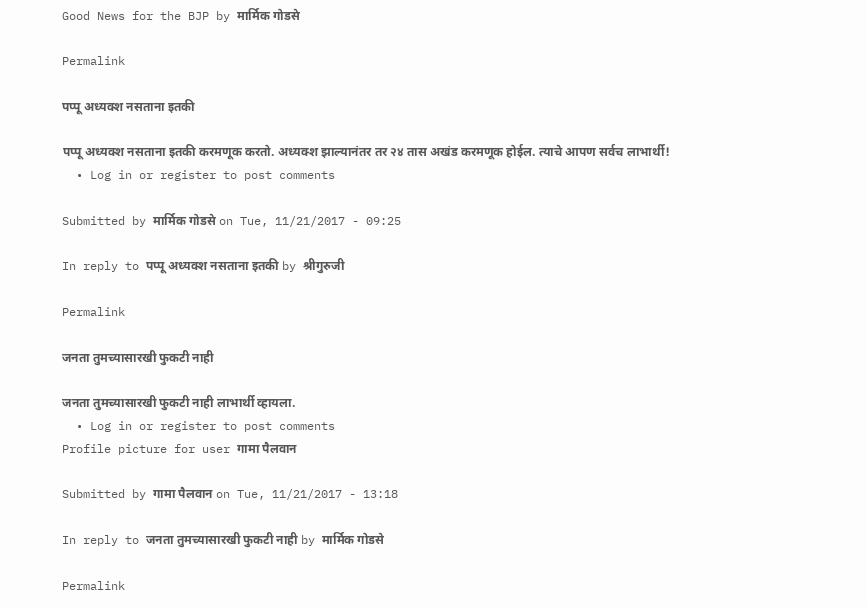Good News for the BJP by मार्मिक गोडसे

Permalink

पप्पू अध्यक्श नसताना इतकी

पप्पू अध्यक्श नसताना इतकी करमणूक करतो. अध्यक्श झाल्यानंतर तर २४ तास अखंड करमणूक होईल. त्याचे आपण सर्वच लाभार्थी!
  • Log in or register to post comments

Submitted by मार्मिक गोडसे on Tue, 11/21/2017 - 09:25

In reply to पप्पू अध्यक्श नसताना इतकी by श्रीगुरुजी

Permalink

जनता तुमच्यासारखी फुकटी नाही

जनता तुमच्यासारखी फुकटी नाही लाभार्थी व्हायला.
  • Log in or register to post comments
Profile picture for user गामा पैलवान

Submitted by गामा पैलवान on Tue, 11/21/2017 - 13:18

In reply to जनता तुमच्यासारखी फुकटी नाही by मार्मिक गोडसे

Permalink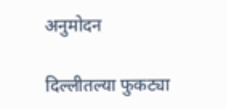अनुमोदन

दिल्लीतल्या फुकट्या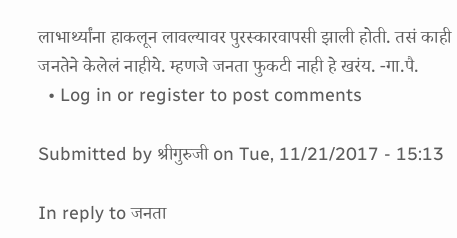लाभार्थ्यांना हाकलून लावल्यावर पुरस्कारवापसी झाली होती. तसं काही जनतेने केलेलं नाहीये. म्हणजे जनता फुकटी नाही हे खरंय. -गा.पै.
  • Log in or register to post comments

Submitted by श्रीगुरुजी on Tue, 11/21/2017 - 15:13

In reply to जनता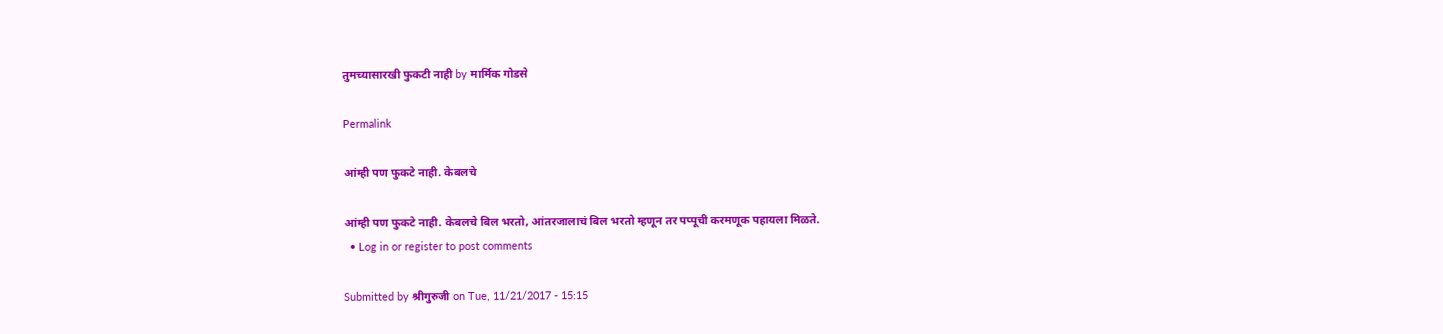तुमच्यासारखी फुकटी नाही by मार्मिक गोडसे

Permalink

आंम्ही पण फुकटे नाही. केबलचे

आंम्ही पण फुकटे नाही. केबलचे बिल भरतो, आंतरजालाचं बिल भरतो म्हणून तर पप्पूची करमणूक पहायला मिळते.
  • Log in or register to post comments

Submitted by श्रीगुरुजी on Tue, 11/21/2017 - 15:15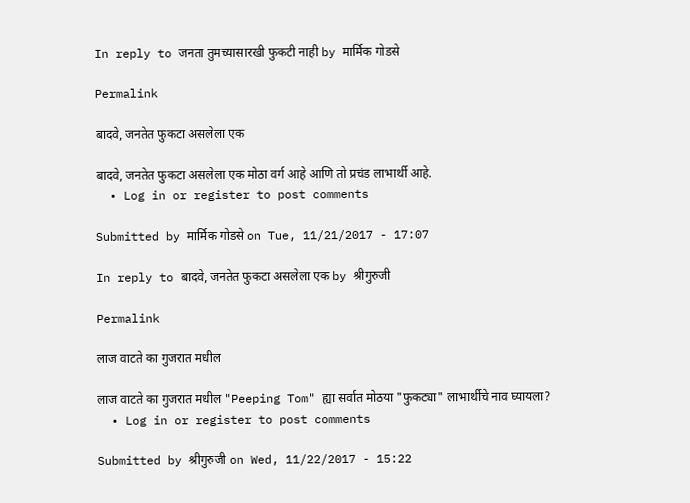In reply to जनता तुमच्यासारखी फुकटी नाही by मार्मिक गोडसे

Permalink

बादवे, जनतेत फुकटा असलेला एक

बादवे, जनतेत फुकटा असलेला एक मोठा वर्ग आहे आणि तो प्रचंड लाभार्थी आहे.
  • Log in or register to post comments

Submitted by मार्मिक गोडसे on Tue, 11/21/2017 - 17:07

In reply to बादवे, जनतेत फुकटा असलेला एक by श्रीगुरुजी

Permalink

लाज वाटते का गुजरात मधील

लाज वाटते का गुजरात मधील "Peeping Tom" ह्या सर्वात मोठया "फुकट्या" लाभार्थीचे नाव घ्यायला?
  • Log in or register to post comments

Submitted by श्रीगुरुजी on Wed, 11/22/2017 - 15:22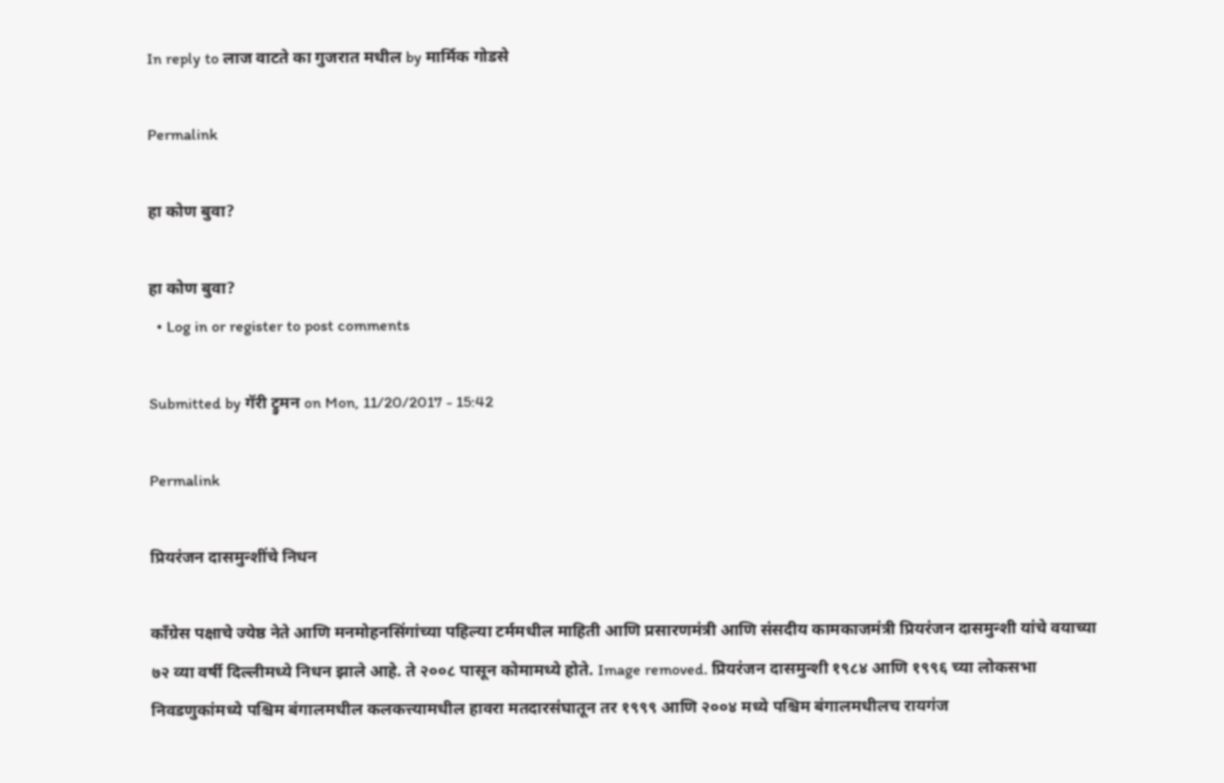In reply to लाज वाटते का गुजरात मधील by मार्मिक गोडसे

Permalink

हा कोण बुवा?

हा कोण बुवा?
  • Log in or register to post comments

Submitted by गॅरी ट्रुमन on Mon, 11/20/2017 - 15:42

Permalink

प्रियरंजन दासमुन्शींचे निधन

काँग्रेस पक्षाचे ज्येष्ठ नेते आणि मनमोहनसिंगांच्या पहिल्या टर्ममधील माहिती आणि प्रसारणमंत्री आणि संसदीय कामकाजमंत्री प्रियरंजन दासमुन्शी यांचे वयाच्या ७२ व्या वर्षी दिल्लीमध्ये निधन झाले आहे. ते २००८ पासून कोमामध्ये होते. Image removed. प्रियरंजन दासमुन्शी १९८४ आणि १९९६ च्या लोकसभा निवडणुकांमध्ये पश्चिम बंगालमधील कलकत्त्यामधील हावरा मतदारसंघातून तर १९९९ आणि २००४ मध्ये पश्चिम बंगालमधीलच रायगंज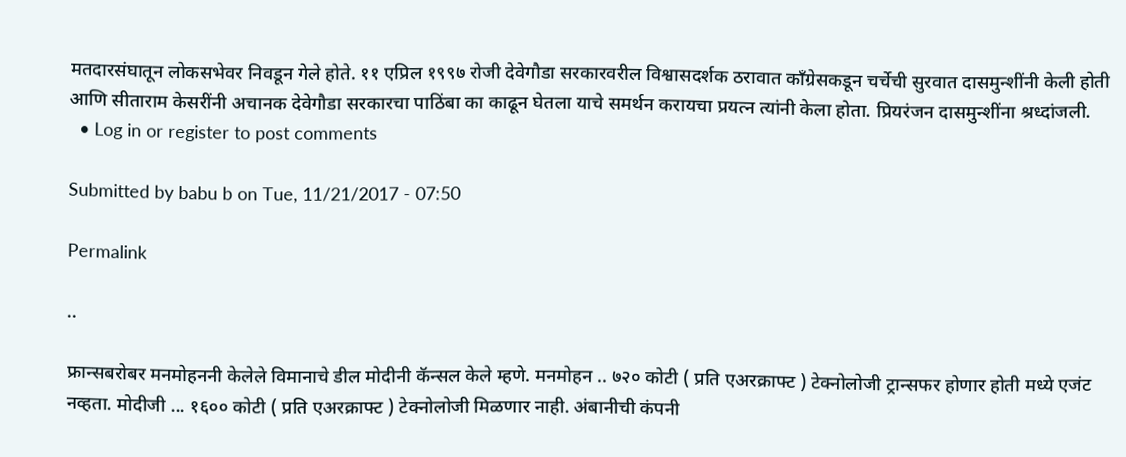मतदारसंघातून लोकसभेवर निवडून गेले होते. ११ एप्रिल १९९७ रोजी देवेगौडा सरकारवरील विश्वासदर्शक ठरावात काँग्रेसकडून चर्चेची सुरवात दासमुन्शींनी केली होती आणि सीताराम केसरींनी अचानक देवेगौडा सरकारचा पाठिंबा का काढून घेतला याचे समर्थन करायचा प्रयत्न त्यांनी केला होता. प्रियरंजन दासमुन्शींना श्रध्दांजली.
  • Log in or register to post comments

Submitted by babu b on Tue, 11/21/2017 - 07:50

Permalink

..

फ्रान्सबरोबर मनमोहननी केलेले विमानाचे डील मोदीनी कॅन्सल केले म्हणे. मनमोहन .. ७२० कोटी ( प्रति एअरक्राफ्ट ) टेक्नोलोजी ट्रान्सफर होणार होती मध्ये एजंट नव्हता. मोदीजी ... १६०० कोटी ( प्रति एअरक्राफ्ट ) टेक्नोलोजी मिळणार नाही. अंबानीची कंपनी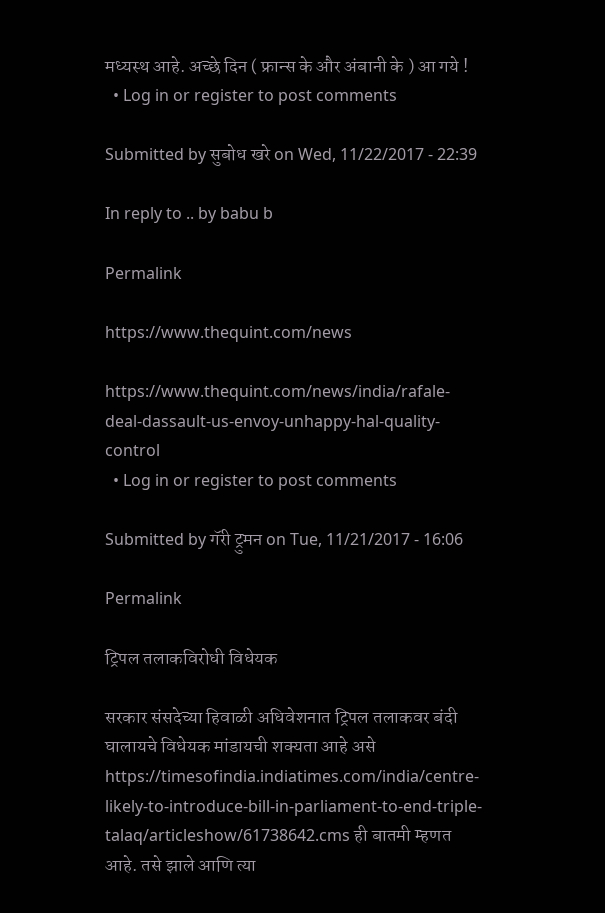मध्यस्थ आहे. अच्छे दिन ( फ्रान्स के और अंबानी के ) आ गये !
  • Log in or register to post comments

Submitted by सुबोध खरे on Wed, 11/22/2017 - 22:39

In reply to .. by babu b

Permalink

https://www.thequint.com/news

https://www.thequint.com/news/india/rafale-deal-dassault-us-envoy-unhappy-hal-quality-control
  • Log in or register to post comments

Submitted by गॅरी ट्रुमन on Tue, 11/21/2017 - 16:06

Permalink

ट्रिपल तलाकविरोधी विधेयक

सरकार संसदेच्या हिवाळी अधिवेशनात ट्रिपल तलाकवर बंदी घालायचे विधेयक मांडायची शक्यता आहे असे https://timesofindia.indiatimes.com/india/centre-likely-to-introduce-bill-in-parliament-to-end-triple-talaq/articleshow/61738642.cms ही बातमी म्हणत आहे. तसे झाले आणि त्या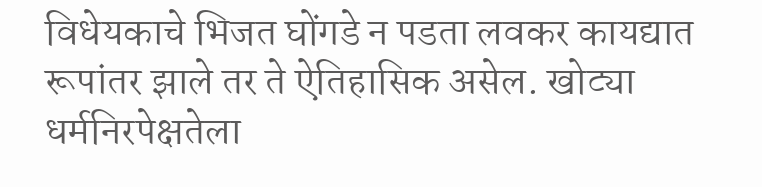विधेयकाचे भिजत घोंगडे न पडता लवकर कायद्यात रूपांतर झाले तर ते ऐतिहासिक असेल. खोट्या धर्मनिरपेक्षतेला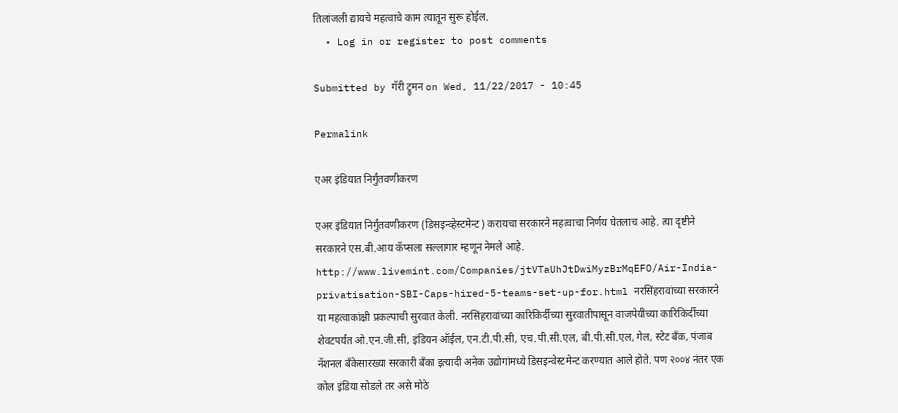तिलांजली द्यायचे महत्वाचे काम त्यातून सुरू होईल.
  • Log in or register to post comments

Submitted by गॅरी ट्रुमन on Wed, 11/22/2017 - 10:45

Permalink

एअर इंडियात निर्गुंतवणीकरण

एअर इंडियात निर्गुंतवणीकरण (डिसइन्व्हेस्टमेन्ट) करायचा सरकारने महत्वाचा निर्णय घेतलाच आहे. त्या दृष्टीने सरकारने एस.बी.आय कॅप्सला सल्लागार म्हणून नेमले आहे. http://www.livemint.com/Companies/jtVTaUhJtDwiMyzBrMqEFO/Air-India-privatisation-SBI-Caps-hired-5-teams-set-up-for.html नरसिंहरावांच्या सरकारने या महत्वाकांक्षी प्रकल्पाची सुरवात केली. नरसिंहरावांच्या कारिकिर्दीच्या सुरवातीपासून वाजपेयींच्या कारिकिर्दीच्या शेवटपर्यंत ओ.एन.जी.सी, इंडियन ऑईल, एन.टी.पी.सी, एच.पी.सी.एल, बी.पी.सी.एल, गेल, स्टेट बँक, पंजाब नॅशनल बँकेसारख्या सरकारी बँका इत्यादी अनेक उद्योगांमध्ये डिसइन्वेस्टमेन्ट करण्यात आले होते. पण २००४ नंतर एक कोल इंडिया सोडले तर असे मोठे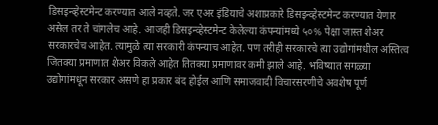डिसइन्व्हेस्टमेन्ट करण्यात आले नव्हते. जर एअर इंडियाचे अशाप्रकारे डिसइन्व्हेस्टमेन्ट करण्यात येणार असेल तर ते चांगलेच आहे. आजही डिसइन्व्हेस्टमेन्ट केलेल्या कंपन्यांमध्ये ५०% पेक्षा जास्त शेअर सरकारचेच आहेत. त्यामुळे त्या सरकारी कंपन्याच आहेत. पण तरीही सरकारचे त्या उद्योगांमधील अस्तित्व जितक्या प्रमाणात शेअर विकले आहेत तितक्या प्रमाणावर कमी झाले आहे. भविष्यात सगळ्या उद्योगांमधून सरकार असणे हा प्रकार बंद होईल आणि समाजवादी विचारसरणीचे अवशेष पूर्ण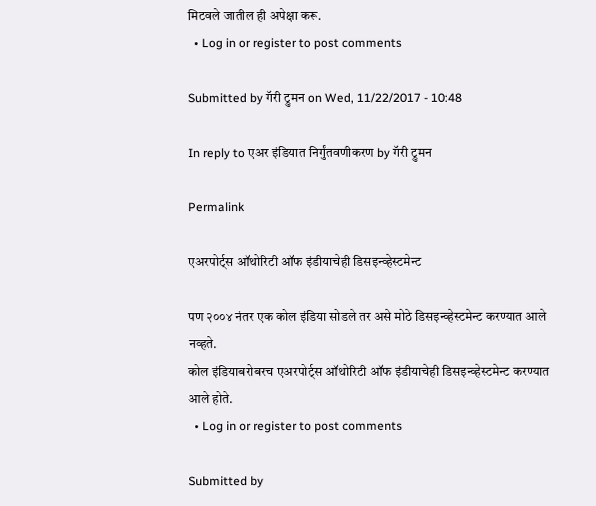मिटवले जातील ही अपेक्षा करू.
  • Log in or register to post comments

Submitted by गॅरी ट्रुमन on Wed, 11/22/2017 - 10:48

In reply to एअर इंडियात निर्गुंतवणीकरण by गॅरी ट्रुमन

Permalink

एअरपोर्ट्स ऑथोरिटी ऑफ इंडीयाचेही डिसइन्व्हेस्टमेन्ट

पण २००४ नंतर एक कोल इंडिया सोडले तर असे मोठे डिसइन्व्हेस्टमेन्ट करण्यात आले नव्हते.
कोल इंडियाबरोबरच एअरपोर्ट्स ऑथोरिटी ऑफ इंडीयाचेही डिसइन्व्हेस्टमेन्ट करण्यात आले होते.
  • Log in or register to post comments

Submitted by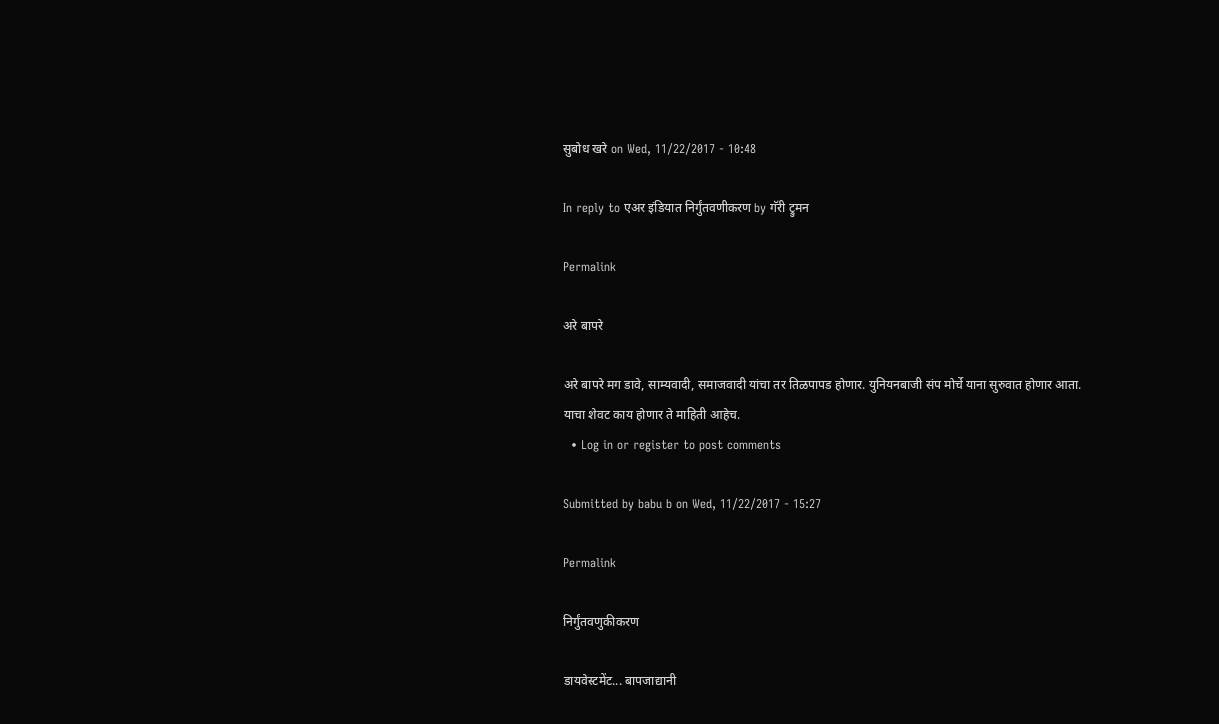सुबोध खरे on Wed, 11/22/2017 - 10:48

In reply to एअर इंडियात निर्गुंतवणीकरण by गॅरी ट्रुमन

Permalink

अरे बापरे

अरे बापरे मग डावे, साम्यवादी, समाजवादी यांचा तर तिळपापड होणार. युनियनबाजी संप मोर्चे याना सुरुवात होणार आता. याचा शेवट काय होणार ते माहिती आहेच.
  • Log in or register to post comments

Submitted by babu b on Wed, 11/22/2017 - 15:27

Permalink

निर्गुंतवणुकीकरण

डायवेस्टमेंट... बापजाद्यानी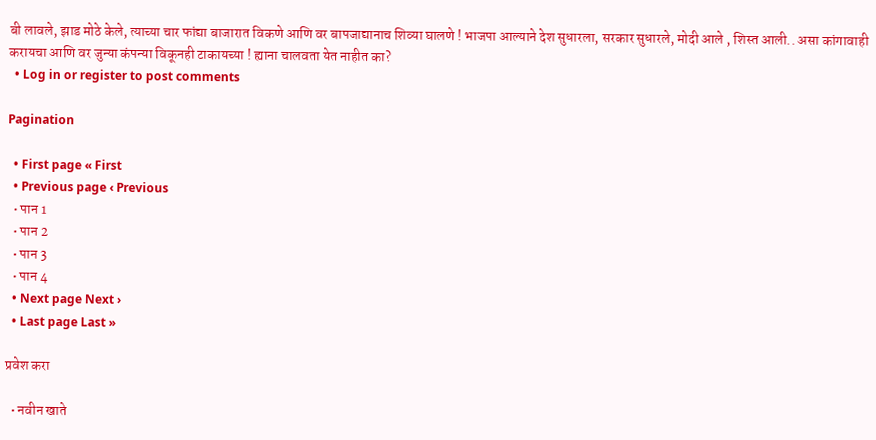बी लावले, झाड मोठे केले, त्याच्या चार फांद्या बाजारात विकणे आणि वर बापजाद्यानाच शिव्या घालणे ! भाजपा आल्याने देश सुधारला, सरकार सुधारले, मोदी आले , शिस्त आली.. असा कांगावाही करायचा आणि वर जुन्या कंपन्या विकूनही टाकायच्या ! ह्याना चालवता येत नाहीत का?
  • Log in or register to post comments

Pagination

  • First page « First
  • Previous page ‹ Previous
  • पान 1
  • पान 2
  • पान 3
  • पान 4
  • Next page Next ›
  • Last page Last »

प्रवेश करा

  • नवीन खाते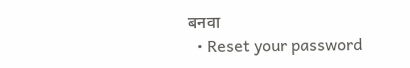बनवा
  • Reset your password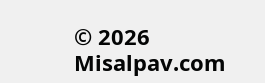© 2026 Misalpav.com